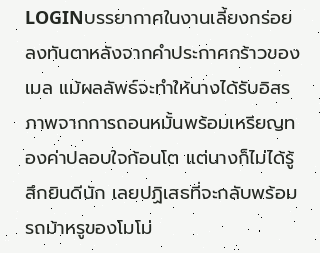LOGINบรรยากาศในงานเลี้ยงกร่อยลงทันตาหลังจากคำประกาศกร้าวของเมล แม้ผลลัพธ์จะทำให้นางได้รับอิสรภาพจากการถอนหมั้นพร้อมเหรียญทองค่าปลอบใจก้อนโต แต่นางก็ไม่ได้รู้สึกยินดีนัก เลยปฏิเสธที่จะกลับพร้อมรถม้าหรูของโมโม่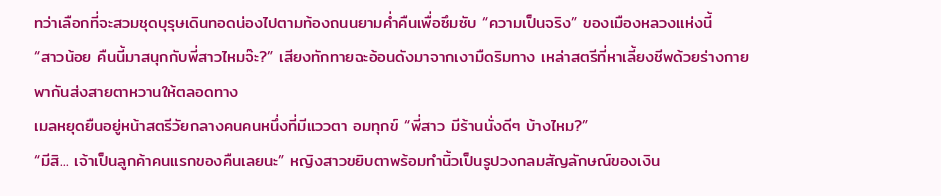ทว่าเลือกที่จะสวมชุดบุรุษเดินทอดน่องไปตามท้องถนนยามค่ำคืนเพื่อซึมซับ “ความเป็นจริง” ของเมืองหลวงแห่งนี้
“สาวน้อย คืนนี้มาสนุกกับพี่สาวไหมจ๊ะ?” เสียงทักทายฉะอ้อนดังมาจากเงามืดริมทาง เหล่าสตรีที่หาเลี้ยงชีพด้วยร่างกายพากันส่งสายตาหวานให้ตลอดทาง
เมลหยุดยืนอยู่หน้าสตรีวัยกลางคนคนหนึ่งที่มีแววตา อมทุกข์ “พี่สาว มีร้านนั่งดีๆ บ้างไหม?”
“มีสิ... เจ้าเป็นลูกค้าคนแรกของคืนเลยนะ” หญิงสาวขยิบตาพร้อมทำนิ้วเป็นรูปวงกลมสัญลักษณ์ของเงิน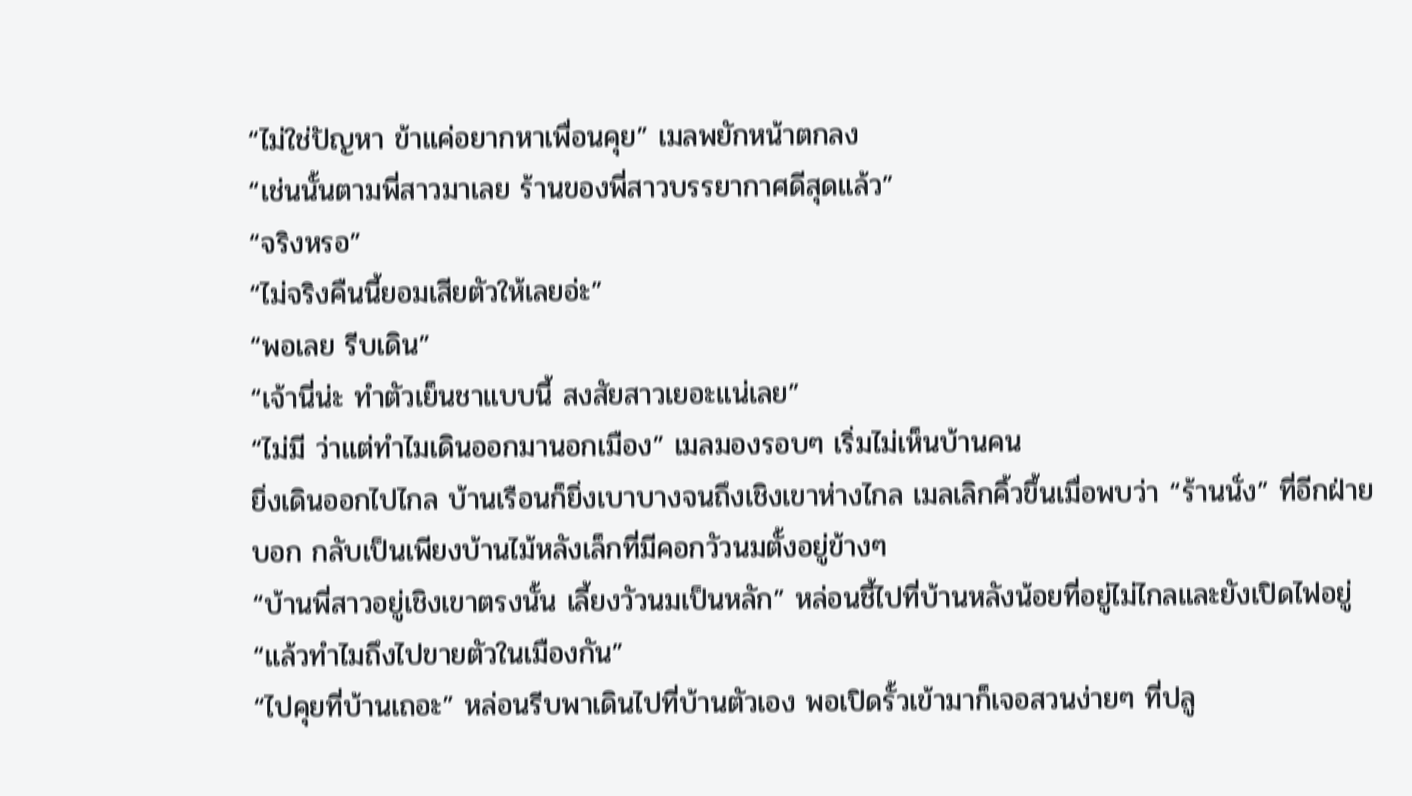“ไม่ใช่ปัญหา ข้าแค่อยากหาเพื่อนคุย” เมลพยักหน้าตกลง
“เช่นนั้นตามพี่สาวมาเลย ร้านของพี่สาวบรรยากาศดีสุดแล้ว”
“จริงหรอ”
“ไม่จริงคืนนี้ยอมเสียตัวให้เลยอ่ะ”
“พอเลย รีบเดิน”
“เจ้านี่น่ะ ทำตัวเย็นชาแบบนี้ สงสัยสาวเยอะแน่เลย”
“ไม่มี ว่าแต่ทำไมเดินออกมานอกเมือง” เมลมองรอบๆ เริ่มไม่เห็นบ้านคน
ยิ่งเดินออกไปไกล บ้านเรือนก็ยิ่งเบาบางจนถึงเชิงเขาห่างไกล เมลเลิกคิ้วขึ้นเมื่อพบว่า “ร้านนั่ง” ที่อีกฝ่ายบอก กลับเป็นเพียงบ้านไม้หลังเล็กที่มีคอกวัวนมตั้งอยู่ข้างๆ
“บ้านพี่สาวอยู่เชิงเขาตรงนั้น เลี้ยงวัวนมเป็นหลัก” หล่อนชี้ไปที่บ้านหลังน้อยที่อยู่ไม่ไกลและยังเปิดไฟอยู่
“แล้วทำไมถึงไปขายตัวในเมืองกัน”
“ไปคุยที่บ้านเถอะ” หล่อนรีบพาเดินไปที่บ้านตัวเอง พอเปิดรั้วเข้ามาก็เจอสวนง่ายๆ ที่ปลู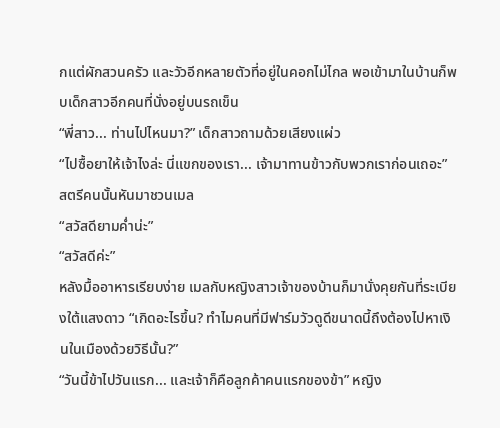กแต่ผักสวนครัว และวัวอีกหลายตัวที่อยู่ในคอกไม่ไกล พอเข้ามาในบ้านก็พบเด็กสาวอีกคนที่นั่งอยู่บนรถเข็น
“พี่สาว... ท่านไปไหนมา?” เด็กสาวถามด้วยเสียงแผ่ว
“ไปซื้อยาให้เจ้าไงล่ะ นี่แขกของเรา... เจ้ามาทานข้าวกับพวกเราก่อนเถอะ” สตรีคนนั้นหันมาชวนเมล
“สวัสดียามค่ำน่ะ”
“สวัสดีค่ะ”
หลังมื้ออาหารเรียบง่าย เมลกับหญิงสาวเจ้าของบ้านก็มานั่งคุยกันที่ระเบียงใต้แสงดาว “เกิดอะไรขึ้น? ทำไมคนที่มีฟาร์มวัวดูดีขนาดนี้ถึงต้องไปหาเงินในเมืองด้วยวิธีนั้น?”
“วันนี้ข้าไปวันแรก... และเจ้าก็คือลูกค้าคนแรกของข้า” หญิง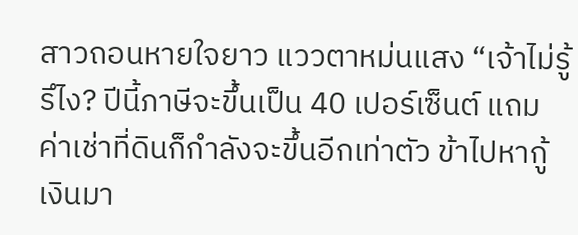สาวถอนหายใจยาว แววตาหม่นแสง “เจ้าไม่รู้รึไง? ปีนี้ภาษีจะขึ้นเป็น 40 เปอร์เซ็นต์ แถมค่าเช่าที่ดินก็กำลังจะขึ้นอีกเท่าตัว ข้าไปหากู้เงินมา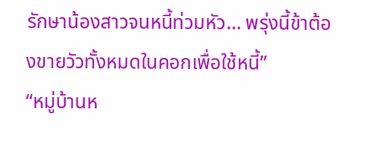รักษาน้องสาวจนหนี้ท่วมหัว... พรุ่งนี้ข้าต้องขายวัวทั้งหมดในคอกเพื่อใช้หนี้”
“หมู่บ้านห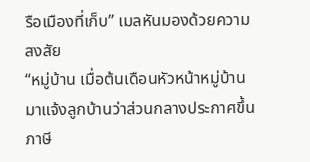รือเมืองที่เก็บ” เมลหันมองด้วยความสงสัย
“หมู่บ้าน เมื่อต้นเดือนหัวหน้าหมู่บ้านมาแจ้งลูกบ้านว่าส่วนกลางประกาศขึ้นภาษี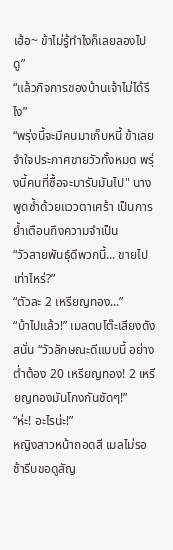เฮ้อ~ ข้าไม่รู้ทำไงก็เลยลองไปดู”
“แล้วกิจการของบ้านเจ้าไม่ได้รึไง”
“พรุ่งนี้จะมีคนมาเก็บหนี้ ข้าเลยจำใจประกาศขายวัวทั้งหมด พรุ่งนี้คนที่ซื้อจะมารับมันไป" นางพูดซ้ำด้วยแววตาเศร้า เป็นการย้ำเตือนถึงความจำเป็น
“วัวสายพันธุ์ดีพวกนี้... ขายไปเท่าไหร่?”
“ตัวละ 2 เหรียญทอง...”
“บ้าไปแล้ว!” เมลตบโต๊ะเสียงดังสนั่น “วัวลักษณะดีแบบนี้ อย่างต่ำต้อง 20 เหรียญทอง! 2 เหรียญทองมันโกงกันชัดๆ!”
“ห่ะ! อะไรน่ะ!”
หญิงสาวหน้าถอดสี เมลไม่รอช้ารีบขอดูสัญ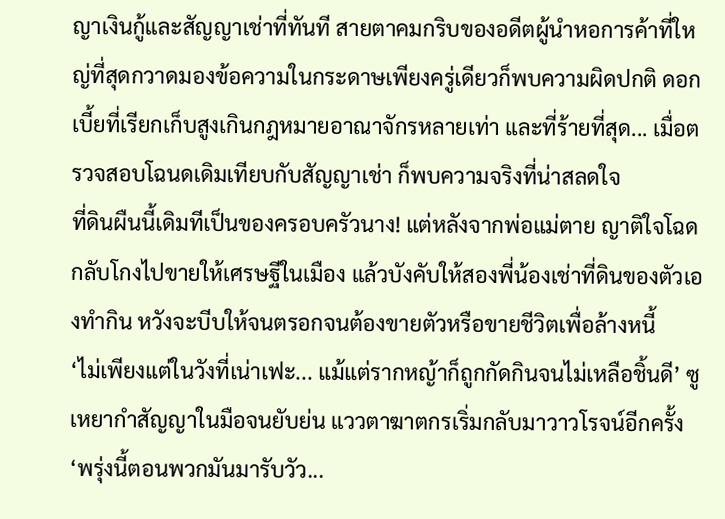ญาเงินกู้และสัญญาเช่าที่ทันที สายตาคมกริบของอดีตผู้นำหอการค้าที่ใหญ่ที่สุดกวาดมองข้อความในกระดาษเพียงครู่เดียวก็พบความผิดปกติ ดอกเบี้ยที่เรียกเก็บสูงเกินกฎหมายอาณาจักรหลายเท่า และที่ร้ายที่สุด... เมื่อตรวจสอบโฉนดเดิมเทียบกับสัญญาเช่า ก็พบความจริงที่น่าสลดใจ
ที่ดินผืนนี้เดิมทีเป็นของครอบครัวนาง! แต่หลังจากพ่อแม่ตาย ญาติใจโฉดกลับโกงไปขายให้เศรษฐีในเมือง แล้วบังคับให้สองพี่น้องเช่าที่ดินของตัวเองทำกิน หวังจะบีบให้จนตรอกจนต้องขายตัวหรือขายชีวิตเพื่อล้างหนี้
‘ไม่เพียงแต่ในวังที่เน่าเฟะ... แม้แต่รากหญ้าก็ถูกกัดกินจนไม่เหลือชิ้นดี’ ซูเหยากำสัญญาในมือจนยับย่น แววตาฆาตกรเริ่มกลับมาวาวโรจน์อีกครั้ง ‘พรุ่งนี้ตอนพวกมันมารับวัว...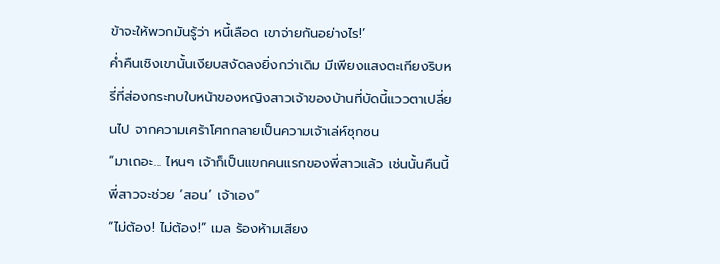ข้าจะให้พวกมันรู้ว่า หนี้เลือด เขาจ่ายกันอย่างไร!’
ค่ำคืนเชิงเขานั้นเงียบสงัดลงยิ่งกว่าเดิม มีเพียงแสงตะเกียงริบหรี่ที่ส่องกระทบใบหน้าของหญิงสาวเจ้าของบ้านที่บัดนี้แววตาเปลี่ยนไป จากความเศร้าโศกกลายเป็นความเจ้าเล่ห์ซุกซน
“มาเถอะ... ไหนๆ เจ้าก็เป็นแขกคนแรกของพี่สาวแล้ว เช่นนั้นคืนนี้พี่สาวจะช่วย ‘สอน’ เจ้าเอง”
“ไม่ต้อง! ไม่ต้อง!” เมล ร้องห้ามเสียง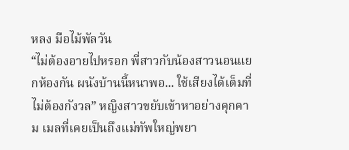หลง มือไม้พัลวัน
“ไม่ต้องอายไปหรอก พี่สาวกับน้องสาวนอนแยกห้องกัน ผนังบ้านนี้หนาพอ... ใช้เสียงได้เต็มที่ไม่ต้องกังวล” หญิงสาวขยับเข้าหาอย่างคุกคาม เมลที่เคยเป็นถึงแม่ทัพใหญ่พยา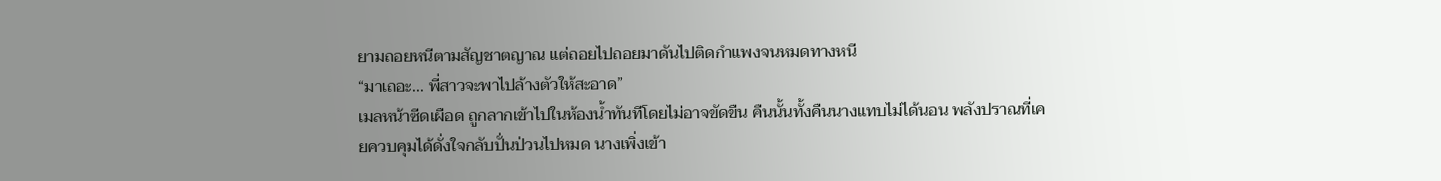ยามถอยหนีตามสัญชาตญาณ แต่ถอยไปถอยมาดันไปติดกำแพงจนหมดทางหนี
“มาเถอะ... พี่สาวจะพาไปล้างตัวให้สะอาด”
เมลหน้าซีดเผือด ถูกลากเข้าไปในห้องน้ำทันทีโดยไม่อาจขัดขืน คืนนั้นทั้งคืนนางแทบไม่ได้นอน พลังปราณที่เคยควบคุมได้ดั่งใจกลับปั่นป่วนไปหมด นางเพิ่งเข้า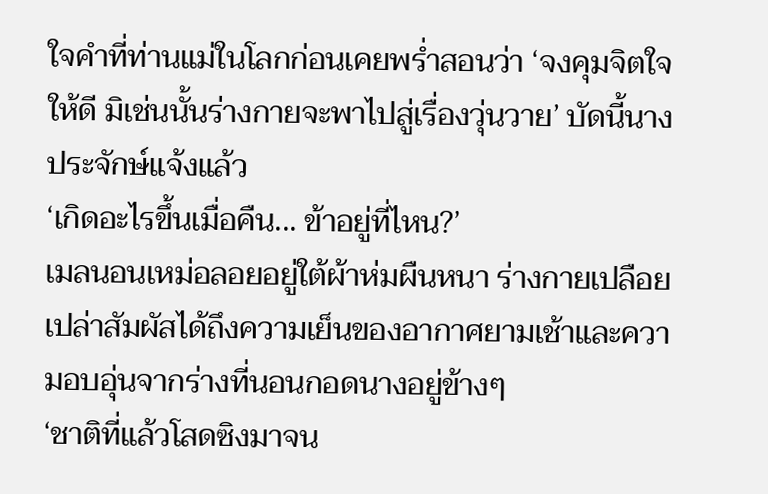ใจคำที่ท่านแม่ในโลกก่อนเคยพร่ำสอนว่า ‘จงคุมจิตใจให้ดี มิเช่นนั้นร่างกายจะพาไปสู่เรื่องวุ่นวาย’ บัดนี้นางประจักษ์แจ้งแล้ว
‘เกิดอะไรขึ้นเมื่อคืน... ข้าอยู่ที่ไหน?’
เมลนอนเหม่อลอยอยู่ใต้ผ้าห่มผืนหนา ร่างกายเปลือยเปล่าสัมผัสได้ถึงความเย็นของอากาศยามเช้าและความอบอุ่นจากร่างที่นอนกอดนางอยู่ข้างๆ
‘ชาติที่แล้วโสดซิงมาจน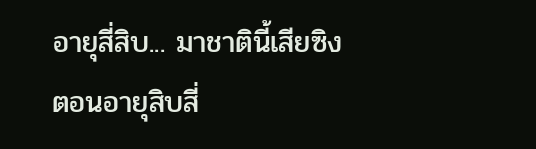อายุสี่สิบ... มาชาตินี้เสียซิงตอนอายุสิบสี่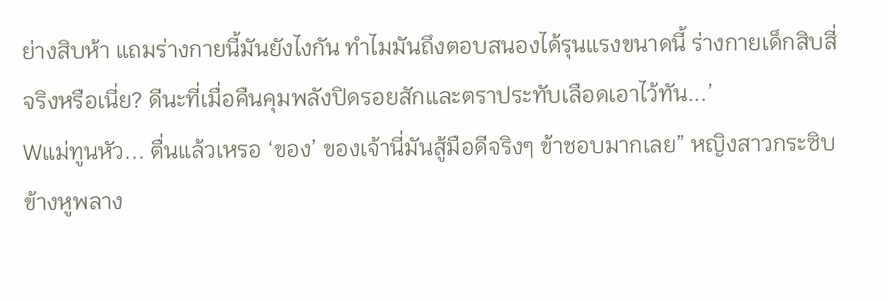ย่างสิบห้า แถมร่างกายนี้มันยังไงกัน ทำไมมันถึงตอบสนองได้รุนแรงขนาดนี้ ร่างกายเด็กสิบสี่จริงหรือเนี่ย? ดีนะที่เมื่อคืนคุมพลังปิดรอยสักและตราประทับเลือดเอาไว้ทัน...’
Wแม่ทูนหัว... ตื่นแล้วเหรอ ‘ของ’ ของเจ้านี่มันสู้มือดีจริงๆ ข้าชอบมากเลย” หญิงสาวกระซิบข้างหูพลาง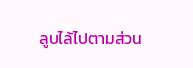ลูบไล้ไปตามส่วน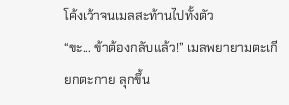โค้งเว้าจนเมลสะท้านไปทั้งตัว
“ขะ... ข้าต้องกลับแล้ว!” เมลพยายามตะเกียกตะกาย ลุกขึ้น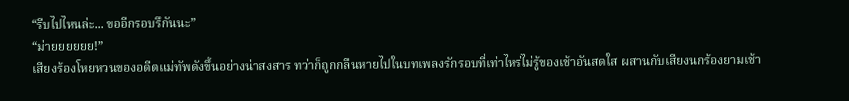“รีบไปไหนล่ะ... ขออีกรอบรึกันนะ”
“ม่ายยยยยย!”
เสียงร้องโหยหวนของอดีตแม่ทัพดังขึ้นอย่างน่าสงสาร ทว่าก็ถูกกลืนหายไปในบทเพลงรักรอบที่เท่าไหร่ไม่รู้ของเช้าอันสดใส ผสานกับเสียงนกร้องยามเช้า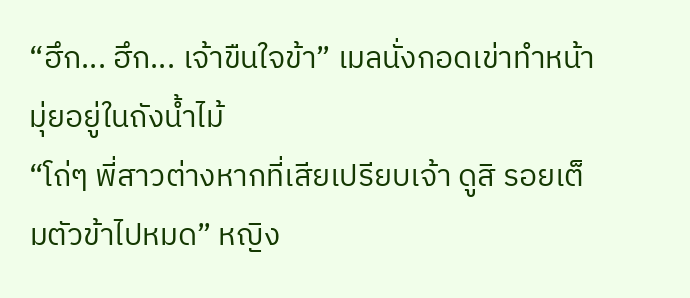“ฮึก... ฮึก... เจ้าขืนใจข้า” เมลนั่งกอดเข่าทำหน้ามุ่ยอยู่ในถังน้ำไม้
“โถ่ๆ พี่สาวต่างหากที่เสียเปรียบเจ้า ดูสิ รอยเต็มตัวข้าไปหมด” หญิง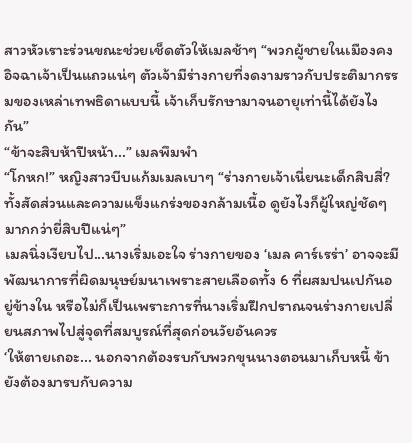สาวหัวเราะร่วนขณะช่วยเช็ดตัวให้เมลช้าๆ “พวกผู้ชายในเมืองคงอิจฉาเจ้าเป็นแถวแน่ๆ ตัวเจ้ามีร่างกายที่งดงามราวกับประติมากรรมของเหล่าเทพธิดาแบบนี้ เจ้าเก็บรักษามาจนอายุเท่านี้ได้ยังไงกัน”
“ข้าจะสิบห้าปีหน้า...” เมลพึมพำ
“โกหก!” หญิงสาวบีบแก้มเมลเบาๆ “ร่างกายเจ้าเนี่ยนะเด็กสิบสี่? ทั้งสัดส่วนและความแข็งแกร่งของกล้ามเนื้อ ดูยังไงก็ผู้ใหญ่ชัดๆ มากกว่ายี่สิบปีแน่ๆ”
เมลนิ่งเงียบไป...นางเริ่มเอะใจ ร่างกายของ ‘เมล คาร์เรร่า’ อาจจะมีพัฒนาการที่ผิดมนุษย์มนาเพราะสายเลือดทั้ง 6 ที่ผสมปนเปกันอยู่ข้างใน หรือไม่ก็เป็นเพราะการที่นางเริ่มฝึกปราณจนร่างกายเปลี่ยนสภาพไปสู่จุดที่สมบูรณ์ที่สุดก่อนวัยอันควร
‘ให้ตายเถอะ... นอกจากต้องรบกับพวกขุนนางตอนมาเก็บหนี้ ข้ายังต้องมารบกับความ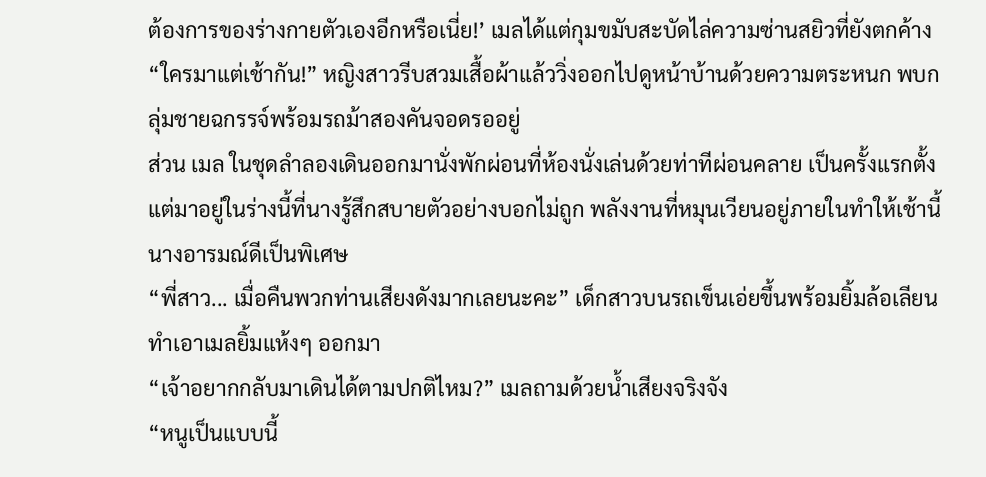ต้องการของร่างกายตัวเองอีกหรือเนี่ย!’ เมลได้แต่กุมขมับสะบัดไล่ความซ่านสยิวที่ยังตกค้าง
“ใครมาแต่เช้ากัน!” หญิงสาวรีบสวมเสื้อผ้าแล้ววิ่งออกไปดูหน้าบ้านด้วยความตระหนก พบกลุ่มชายฉกรรจ์พร้อมรถม้าสองคันจอดรออยู่
ส่วน เมล ในชุดลำลองเดินออกมานั่งพักผ่อนที่ห้องนั่งเล่นด้วยท่าทีผ่อนคลาย เป็นครั้งแรกตั้งแต่มาอยู่ในร่างนี้ที่นางรู้สึกสบายตัวอย่างบอกไม่ถูก พลังงานที่หมุนเวียนอยู่ภายในทำให้เช้านี้นางอารมณ์ดีเป็นพิเศษ
“พี่สาว... เมื่อคืนพวกท่านเสียงดังมากเลยนะคะ” เด็กสาวบนรถเข็นเอ่ยขึ้นพร้อมยิ้มล้อเลียน ทำเอาเมลยิ้มแห้งๆ ออกมา
“เจ้าอยากกลับมาเดินได้ตามปกติไหม?” เมลถามด้วยน้ำเสียงจริงจัง
“หนูเป็นแบบนี้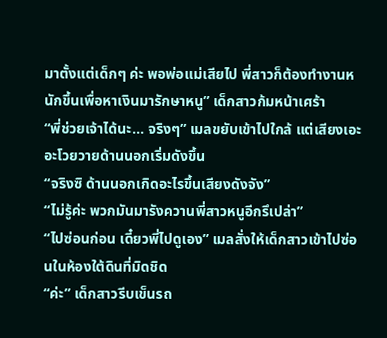มาตั้งแต่เด็กๆ ค่ะ พอพ่อแม่เสียไป พี่สาวก็ต้องทำงานหนักขึ้นเพื่อหาเงินมารักษาหนู” เด็กสาวก้มหน้าเศร้า
“พี่ช่วยเจ้าได้นะ... จริงๆ” เมลขยับเข้าไปใกล้ แต่เสียงเอะอะโวยวายด้านนอกเริ่มดังขึ้น
“จริงซิ ด้านนอกเกิดอะไรขึ้นเสียงดังจัง”
“ไม่รู้ค่ะ พวกมันมารังควานพี่สาวหนูอีกรึเปล่า”
“ไปซ่อนก่อน เดี๋ยวพี่ไปดูเอง” เมลสั่งให้เด็กสาวเข้าไปซ่อนในห้องใต้ดินที่มิดชิด
“ค่ะ” เด็กสาวรีบเข็นรถ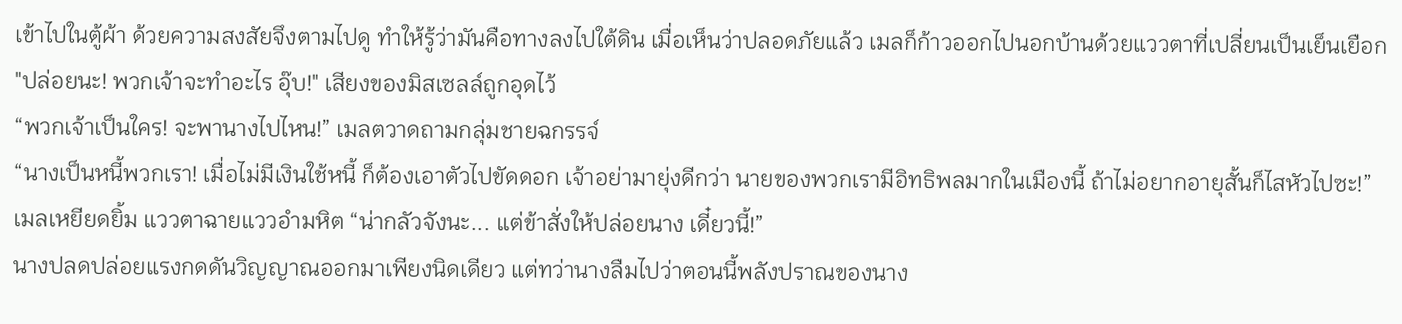เข้าไปในตู้ผ้า ด้วยความสงสัยจึงตามไปดู ทำให้รู้ว่ามันคือทางลงไปใต้ดิน เมื่อเห็นว่าปลอดภัยแล้ว เมลก็ก้าวออกไปนอกบ้านด้วยแววตาที่เปลี่ยนเป็นเย็นเยือก
"ปล่อยนะ! พวกเจ้าจะทำอะไร อุ๊บ!" เสียงของมิสเซลล์ถูกอุดไว้
“พวกเจ้าเป็นใคร! จะพานางไปไหน!” เมลตวาดถามกลุ่มชายฉกรรจ์
“นางเป็นหนี้พวกเรา! เมื่อไม่มีเงินใช้หนี้ ก็ต้องเอาตัวไปขัดดอก เจ้าอย่ามายุ่งดีกว่า นายของพวกเรามีอิทธิพลมากในเมืองนี้ ถ้าไม่อยากอายุสั้นก็ไสหัวไปซะ!”
เมลเหยียดยิ้ม แววตาฉายแววอำมหิต “น่ากลัวจังนะ... แต่ข้าสั่งให้ปล่อยนาง เดี๋ยวนี้!”
นางปลดปล่อยแรงกดดันวิญญาณออกมาเพียงนิดเดียว แต่ทว่านางลืมไปว่าตอนนี้พลังปราณของนาง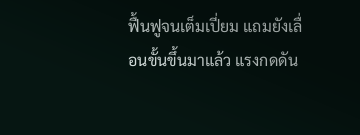ฟื้นฟูจนเต็มเปี่ยม แถมยังเลื่อนขั้นขึ้นมาแล้ว แรงกดดัน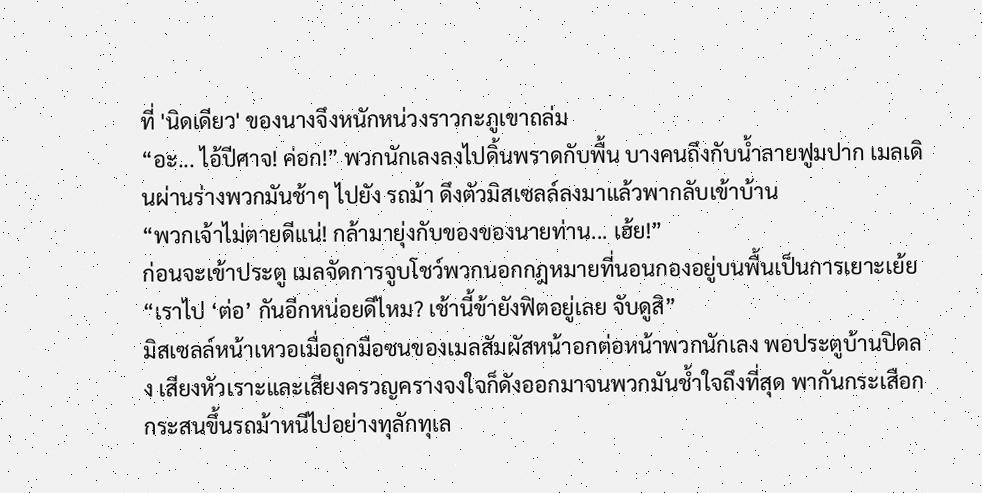ที่ 'นิดเดียว' ของนางจึงหนักหน่วงราวกะภูเขาถล่ม
“อะ... ไอ้ปีศาจ! ค่อก!” พวกนักเลงลงไปดิ้นพราดกับพื้น บางคนถึงกับน้ำลายฟูมปาก เมลเดินผ่านร่างพวกมันช้าๆ ไปยัง รถม้า ดึงตัวมิสเซลล์ลงมาแล้วพากลับเข้าบ้าน
“พวกเจ้าไม่ตายดีแน่! กล้ามายุ่งกับของของนายท่าน... เฮ้ย!”
ก่อนจะเข้าประตู เมลจัดการจูบโชว์พวกนอกกฎหมายที่นอนกองอยู่บนพื้นเป็นการเยาะเย้ย “เราไป ‘ต่อ’ กันอีกหน่อยดีไหม? เช้านี้ข้ายังฟิตอยู่เลย จับดูสิ”
มิสเซลล์หน้าเหวอเมื่อถูกมือซนของเมลสัมผัสหน้าอกต่อหน้าพวกนักเลง พอประตูบ้านปิดลง เสียงหัวเราะและเสียงครวญครางจงใจก็ดังออกมาจนพวกมันช้ำใจถึงที่สุด พากันกระเสือกกระสนขึ้นรถม้าหนีไปอย่างทุลักทุเล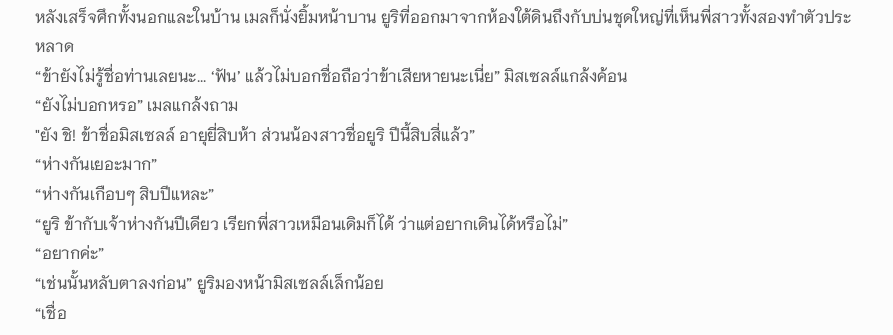หลังเสร็จศึกทั้งนอกและในบ้าน เมลก็นั่งยิ้มหน้าบาน ยูริที่ออกมาจากห้องใต้ดินถึงกับบ่นชุดใหญ่ที่เห็นพี่สาวทั้งสองทำตัวประหลาด
“ข้ายังไม่รู้ชื่อท่านเลยนะ... ‘ฟัน’ แล้วไม่บอกชื่อถือว่าข้าเสียหายนะเนี่ย” มิสเซลล์แกล้งค้อน
“ยังไม่บอกหรอ” เมลแกล้งถาม
"ยัง ชิ! ข้าชื่อมิสเซลล์ อายุยี่สิบห้า ส่วนน้องสาวชื่อยูริ ปีนี้สิบสี่แล้ว”
“ห่างกันเยอะมาก”
“ห่างกันเกือบๆ สิบปีแหละ”
“ยูริ ข้ากับเจ้าห่างกันปีเดียว เรียกพี่สาวเหมือนเดิมก็ได้ ว่าแต่อยากเดินได้หรือไม่”
“อยากค่ะ”
“เช่นนั้นหลับตาลงก่อน” ยูริมองหน้ามิสเซลล์เล็กน้อย
“เชื่อ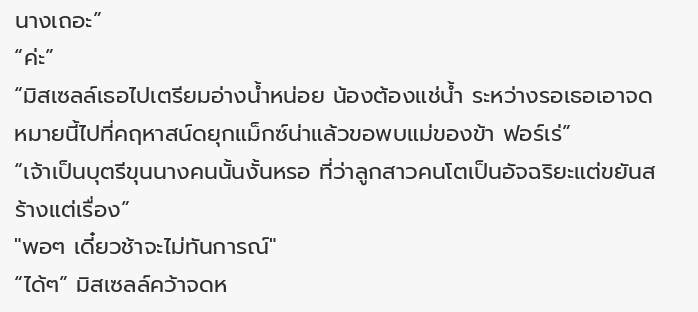นางเถอะ”
“ค่ะ”
“มิสเซลล์เธอไปเตรียมอ่างน้ำหน่อย น้องต้องแช่น้ำ ระหว่างรอเธอเอาจดหมายนี้ไปที่คฤหาสน์ดยุกแม็กซ์น่าแล้วขอพบแม่ของข้า ฟอร์เร่”
“เจ้าเป็นบุตรีขุนนางคนนั้นงั้นหรอ ที่ว่าลูกสาวคนโตเป็นอัจฉริยะแต่ขยันสร้างแต่เรื่อง”
"พอๆ เดี๋ยวช้าจะไม่ทันการณ์"
“ได้ๆ” มิสเซลล์คว้าจดห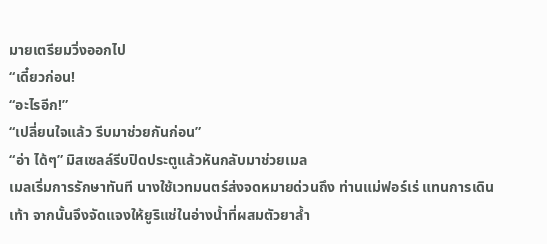มายเตรียมวิ่งออกไป
“เดี๋ยวก่อน!
“อะไรอีก!”
“เปลี่ยนใจแล้ว รีบมาช่วยกันก่อน”
“อ่า ได้ๆ” มิสเซลล์รีบปิดประตูแล้วหันกลับมาช่วยเมล
เมลเริ่มการรักษาทันที นางใช้เวทมนตร์ส่งจดหมายด่วนถึง ท่านแม่ฟอร์เร่ แทนการเดินเท้า จากนั้นจึงจัดแจงให้ยูริแช่ในอ่างน้ำที่ผสมตัวยาล้ำ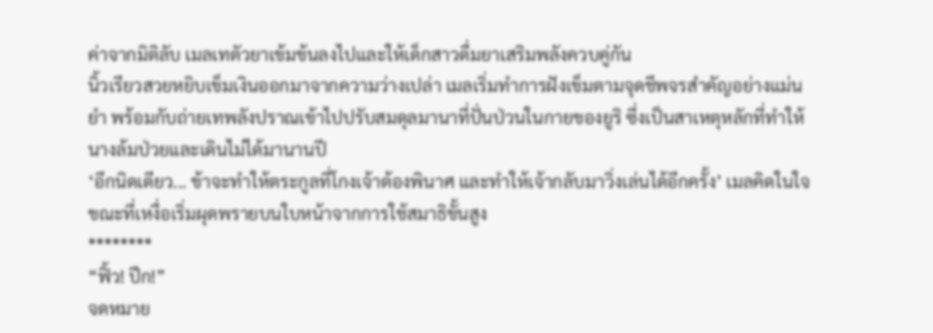ค่าจากมิติลับ เมลเทตัวยาเข้มข้นลงไปและให้เด็กสาวดื่มยาเสริมพลังควบคู่กัน
นิ้วเรียวสวยหยิบเข็มเงินออกมาจากความว่างเปล่า เมลเริ่มทำการฝังเข็มตามจุดชีพจรสำคัญอย่างแม่นยำ พร้อมกับถ่ายเทพลังปราณเข้าไปปรับสมดุลมานาที่ปั่นป่วนในกายของยูริ ซึ่งเป็นสาเหตุหลักที่ทำให้นางล้มป่วยและเดินไม่ได้มานานปี
‘อีกนิดเดียว... ข้าจะทำให้ตระกูลที่โกงเจ้าต้องพินาศ และทำให้เจ้ากลับมาวิ่งเล่นได้อีกครั้ง’ เมลคิดในใจขณะที่เหงื่อเริ่มผุดพรายบนใบหน้าจากการใช้สมาธิขั้นสูง
********
“ฟิ้ว! ปึก!”
จดหมาย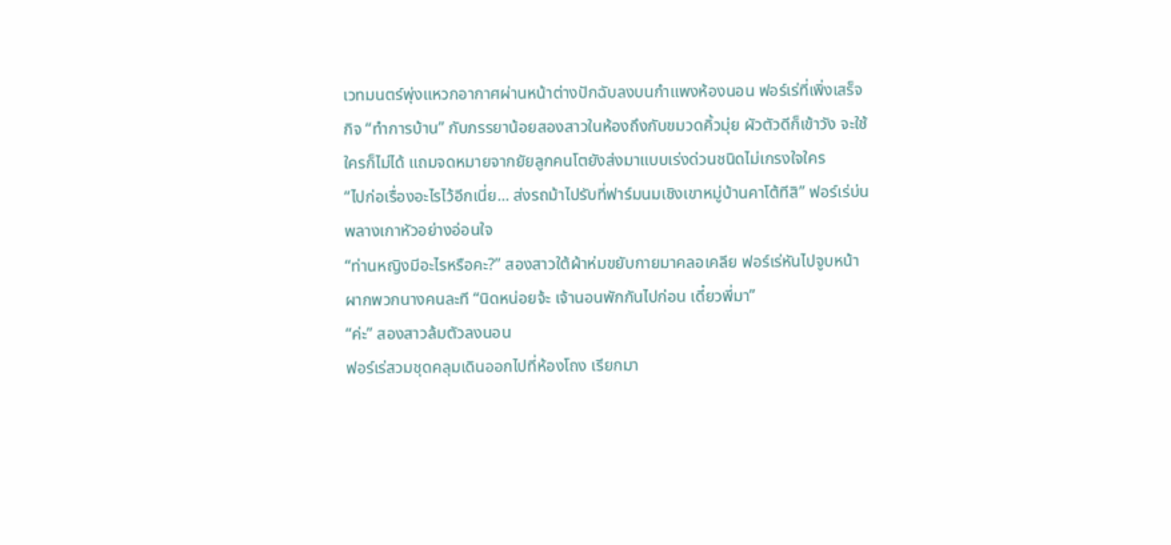เวทมนตร์พุ่งแหวกอากาศผ่านหน้าต่างปักฉับลงบนกำแพงห้องนอน ฟอร์เร่ที่เพิ่งเสร็จกิจ “ทำการบ้าน” กับภรรยาน้อยสองสาวในห้องถึงกับขมวดคิ้วมุ่ย ผัวตัวดีก็เข้าวัง จะใช้ใครก็ไม่ได้ แถมจดหมายจากยัยลูกคนโตยังส่งมาแบบเร่งด่วนชนิดไม่เกรงใจใคร
“ไปก่อเรื่องอะไรไว้อีกเนี่ย... ส่งรถม้าไปรับที่ฟาร์มนมเชิงเขาหมู่บ้านคาโต้ทีสิ” ฟอร์เร่บ่นพลางเกาหัวอย่างอ่อนใจ
“ท่านหญิงมีอะไรหรือคะ?” สองสาวใต้ผ้าห่มขยับกายมาคลอเคลีย ฟอร์เร่หันไปจูบหน้าผากพวกนางคนละที “นิดหน่อยจ้ะ เจ้านอนพักกันไปก่อน เดี๋ยวพี่มา”
“ค่ะ” สองสาวล้มตัวลงนอน
ฟอร์เร่สวมชุดคลุมเดินออกไปที่ห้องโถง เรียกมา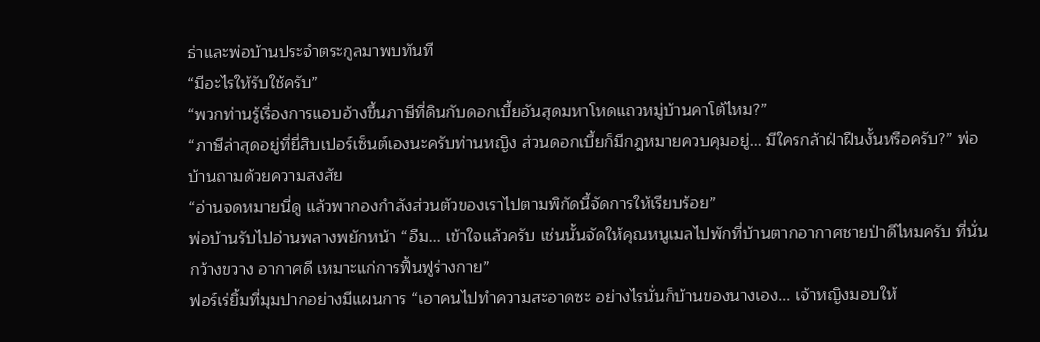ธ่าและพ่อบ้านประจำตระกูลมาพบทันที
“มีอะไรให้รับใช้ครับ”
“พวกท่านรู้เรื่องการแอบอ้างขึ้นภาษีที่ดินกับดอกเบี้ยอันสุดมหาโหดแถวหมู่บ้านคาโต้ไหม?”
“ภาษีล่าสุดอยู่ที่ยี่สิบเปอร์เซ็นต์เองนะครับท่านหญิง ส่วนดอกเบี้ยก็มีกฎหมายควบคุมอยู่... มีใครกล้าฝ่าฝืนงั้นหรือครับ?” พ่อบ้านถามด้วยความสงสัย
“อ่านจดหมายนี่ดู แล้วพากองกำลังส่วนตัวของเราไปตามพิกัดนี้จัดการให้เรียบร้อย”
พ่อบ้านรับไปอ่านพลางพยักหน้า “อืม... เข้าใจแล้วครับ เช่นนั้นจัดให้คุณหนูเมลไปพักที่บ้านตากอากาศชายป่าดีไหมครับ ที่นั่นกว้างขวาง อากาศดี เหมาะแก่การฟื้นฟูร่างกาย”
ฟอร์เร่ยิ้มที่มุมปากอย่างมีแผนการ “เอาคนไปทำความสะอาดซะ อย่างไรนั่นก็บ้านของนางเอง... เจ้าหญิงมอบให้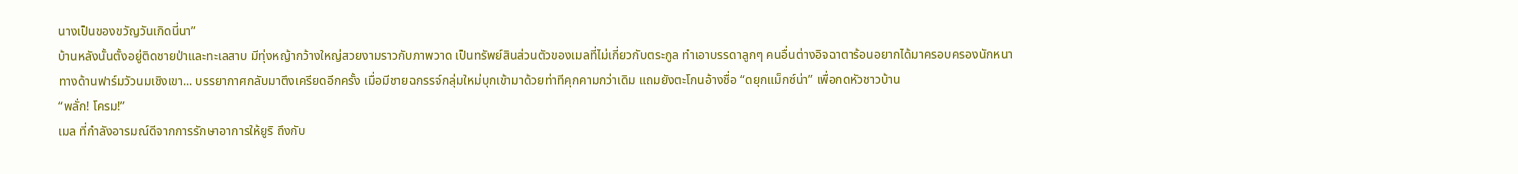นางเป็นของขวัญวันเกิดนี่นา”
บ้านหลังนั้นตั้งอยู่ติดชายป่าและทะเลสาบ มีทุ่งหญ้ากว้างใหญ่สวยงามราวกับภาพวาด เป็นทรัพย์สินส่วนตัวของเมลที่ไม่เกี่ยวกับตระกูล ทำเอาบรรดาลูกๆ คนอื่นต่างอิจฉาตาร้อนอยากได้มาครอบครองนักหนา
ทางด้านฟาร์มวัวนมเชิงเขา... บรรยากาศกลับมาตึงเครียดอีกครั้ง เมื่อมีชายฉกรรจ์กลุ่มใหม่บุกเข้ามาด้วยท่าทีคุกคามกว่าเดิม แถมยังตะโกนอ้างชื่อ “ดยุกแม็กซ์น่า” เพื่อกดหัวชาวบ้าน
“พลั่ก! โครม!”
เมล ที่กำลังอารมณ์ดีจากการรักษาอาการให้ยูริ ถึงกับ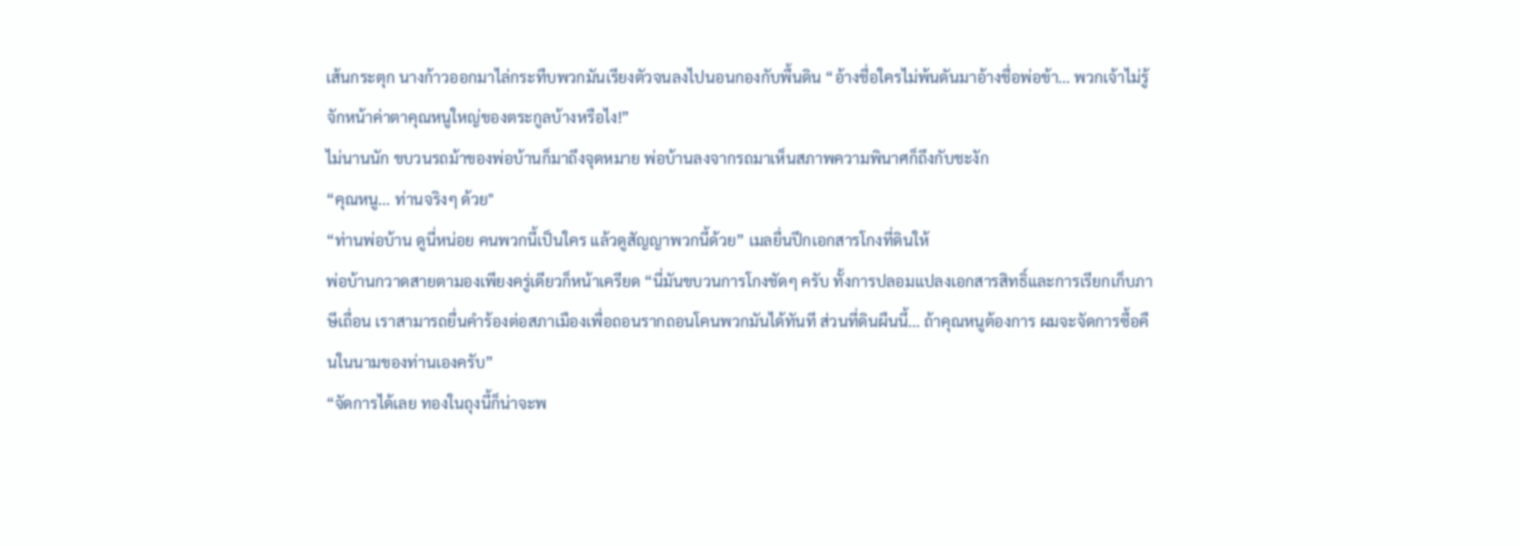เส้นกระตุก นางก้าวออกมาไล่กระทืบพวกมันเรียงตัวจนลงไปนอนกองกับพื้นดิน “อ้างชื่อใครไม่พ้นดันมาอ้างชื่อพ่อข้า... พวกเจ้าไม่รู้จักหน้าค่าตาคุณหนูใหญ่ของตระกูลบ้างหรือไง!”
ไม่นานนัก ขบวนรถม้าของพ่อบ้านก็มาถึงจุดหมาย พ่อบ้านลงจากรถมาเห็นสภาพความพินาศก็ถึงกับชะงัก
“คุณหนู... ท่านจริงๆ ด้วย"
“ท่านพ่อบ้าน ดูนี่หน่อย คนพวกนี้เป็นใคร แล้วดูสัญญาพวกนี้ด้วย” เมลยื่นปึกเอกสารโกงที่ดินให้
พ่อบ้านกวาดสายตามองเพียงครู่เดียวก็หน้าเครียด “นี่มันขบวนการโกงชัดๆ ครับ ทั้งการปลอมแปลงเอกสารสิทธิ์และการเรียกเก็บภาษีเถื่อน เราสามารถยื่นคำร้องต่อสภาเมืองเพื่อถอนรากถอนโคนพวกมันได้ทันที ส่วนที่ดินผืนนี้... ถ้าคุณหนูต้องการ ผมจะจัดการซื้อคืนในนามของท่านเองครับ”
“จัดการได้เลย ทองในถุงนี้ก็น่าจะพ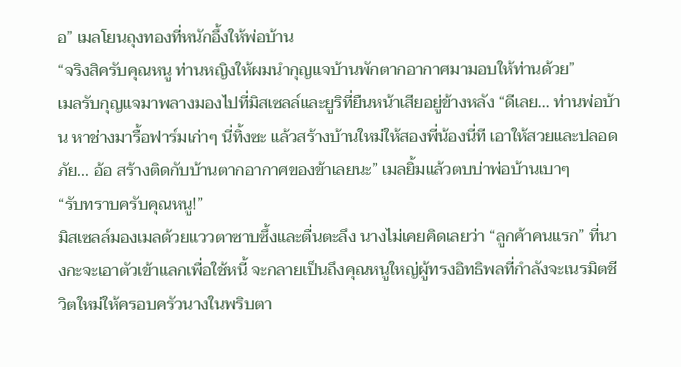อ” เมลโยนถุงทองที่หนักอึ้งให้พ่อบ้าน
“จริงสิครับคุณหนู ท่านหญิงให้ผมนำกุญแจบ้านพักตากอากาศมามอบให้ท่านด้วย”
เมลรับกุญแจมาพลางมองไปที่มิสเซลล์และยูริที่ยืนหน้าเสียอยู่ข้างหลัง “ดีเลย... ท่านพ่อบ้าน หาช่างมารื้อฟาร์มเก่าๆ นี่ทิ้งซะ แล้วสร้างบ้านใหม่ให้สองพี่น้องนี่ที เอาให้สวยและปลอดภัย... อ้อ สร้างติดกับบ้านตากอากาศของข้าเลยนะ” เมลยิ้มแล้วตบบ่าพ่อบ้านเบาๆ
“รับทราบครับคุณหนู!”
มิสเซลล์มองเมลด้วยแววตาซาบซึ้งและตื่นตะลึง นางไม่เคยคิดเลยว่า “ลูกค้าคนแรก” ที่นางกะจะเอาตัวเข้าแลกเพื่อใช้หนี้ จะกลายเป็นถึงคุณหนูใหญ่ผู้ทรงอิทธิพลที่กำลังจะเนรมิตชีวิตใหม่ให้ครอบครัวนางในพริบตา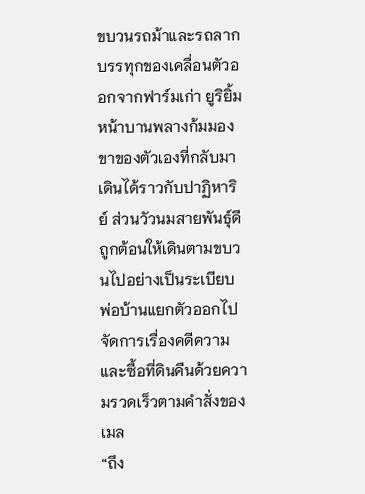ขบวนรถม้าและรถลากบรรทุกของเคลื่อนตัวออกจากฟาร์มเก่า ยูริยิ้มหน้าบานพลางก้มมองขาของตัวเองที่กลับมาเดินได้ราวกับปาฏิหาริย์ ส่วนวัวนมสายพันธุ์ดีถูกต้อนให้เดินตามขบวนไปอย่างเป็นระเบียบ พ่อบ้านแยกตัวออกไปจัดการเรื่องคดีความและซื้อที่ดินคืนด้วยความรวดเร็วตามคำสั่งของเมล
“ถึง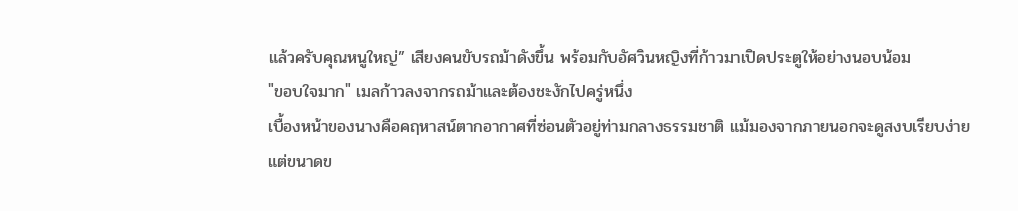แล้วครับคุณหนูใหญ่” เสียงคนขับรถม้าดังขึ้น พร้อมกับอัศวินหญิงที่ก้าวมาเปิดประตูให้อย่างนอบน้อม
"ขอบใจมาก" เมลก้าวลงจากรถม้าและต้องชะงักไปครู่หนึ่ง
เบื้องหน้าของนางคือคฤหาสน์ตากอากาศที่ซ่อนตัวอยู่ท่ามกลางธรรมชาติ แม้มองจากภายนอกจะดูสงบเรียบง่าย แต่ขนาดข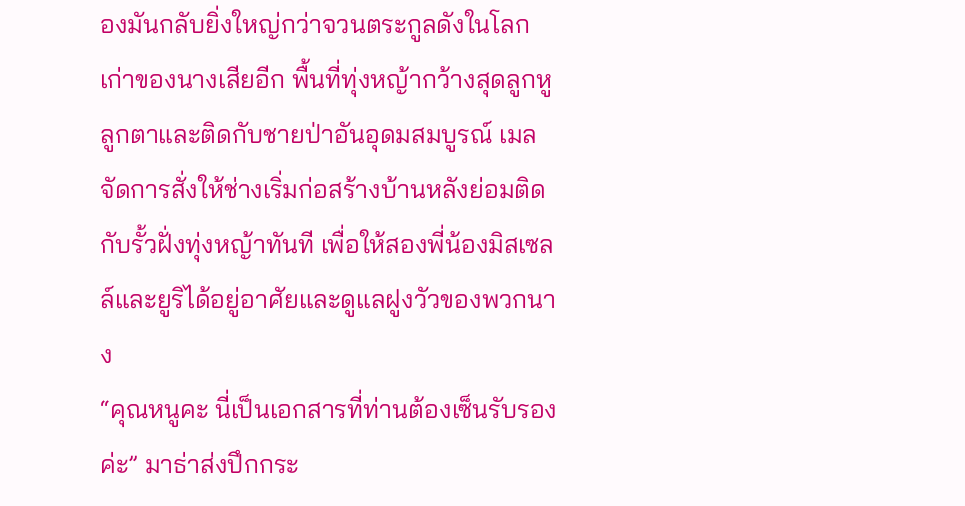องมันกลับยิ่งใหญ่กว่าจวนตระกูลดังในโลกเก่าของนางเสียอีก พื้นที่ทุ่งหญ้ากว้างสุดลูกหูลูกตาและติดกับชายป่าอันอุดมสมบูรณ์ เมลจัดการสั่งให้ช่างเริ่มก่อสร้างบ้านหลังย่อมติดกับรั้วฝั่งทุ่งหญ้าทันที เพื่อให้สองพี่น้องมิสเซลล์และยูริได้อยู่อาศัยและดูแลฝูงวัวของพวกนาง
“คุณหนูคะ นี่เป็นเอกสารที่ท่านต้องเซ็นรับรองค่ะ” มาธ่าส่งปึกกระ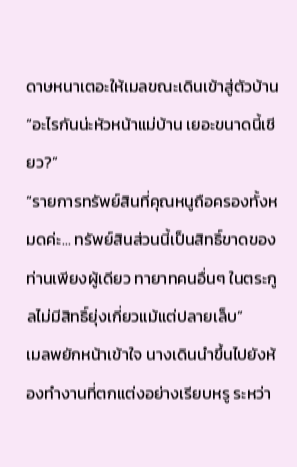ดาษหนาเตอะให้เมลขณะเดินเข้าสู่ตัวบ้าน
“อะไรกันน่ะหัวหน้าแม่บ้าน เยอะขนาดนี้เชียว?”
“รายการทรัพย์สินที่คุณหนูถือครองทั้งหมดค่ะ... ทรัพย์สินส่วนนี้เป็นสิทธิ์ขาดของท่านเพียงผู้เดียว ทายาทคนอื่นๆ ในตระกูลไม่มีสิทธิ์ยุ่งเกี่ยวแม้แต่ปลายเล็บ”
เมลพยักหน้าเข้าใจ นางเดินนำขึ้นไปยังห้องทำงานที่ตกแต่งอย่างเรียบหรู ระหว่า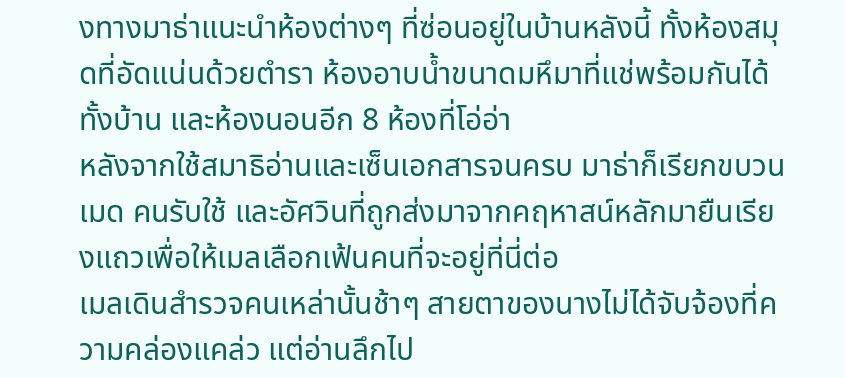งทางมาธ่าแนะนำห้องต่างๆ ที่ซ่อนอยู่ในบ้านหลังนี้ ทั้งห้องสมุดที่อัดแน่นด้วยตำรา ห้องอาบน้ำขนาดมหึมาที่แช่พร้อมกันได้ทั้งบ้าน และห้องนอนอีก 8 ห้องที่โอ่อ่า
หลังจากใช้สมาธิอ่านและเซ็นเอกสารจนครบ มาธ่าก็เรียกขบวนเมด คนรับใช้ และอัศวินที่ถูกส่งมาจากคฤหาสน์หลักมายืนเรียงแถวเพื่อให้เมลเลือกเฟ้นคนที่จะอยู่ที่นี่ต่อ
เมลเดินสำรวจคนเหล่านั้นช้าๆ สายตาของนางไม่ได้จับจ้องที่ความคล่องแคล่ว แต่อ่านลึกไป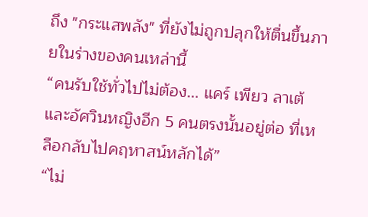ถึง "กระแสพลัง" ที่ยังไม่ถูกปลุกให้ตื่นขึ้นภายในร่างของคนเหล่านี้
“คนรับใช้ทั่วไปไม่ต้อง... แคร์ เพียว ลาเต้ และอัศวินหญิงอีก 5 คนตรงนั้นอยู่ต่อ ที่เหลือกลับไปคฤหาสน์หลักได้”
“ไม่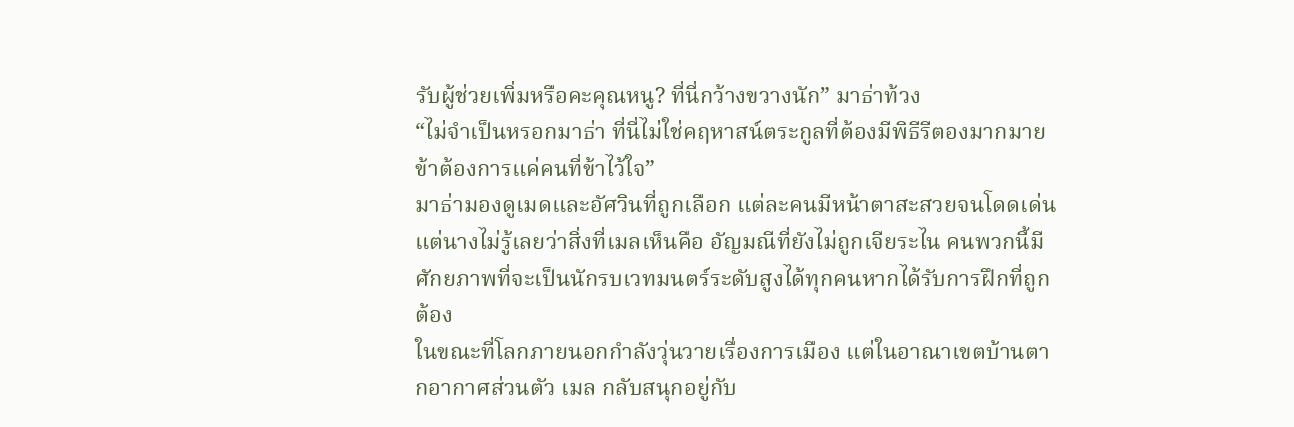รับผู้ช่วยเพิ่มหรือคะคุณหนู? ที่นี่กว้างขวางนัก” มาธ่าท้วง
“ไม่จำเป็นหรอกมาธ่า ที่นี่ไม่ใช่คฤหาสน์ตระกูลที่ต้องมีพิธีรีตองมากมาย ข้าต้องการแค่คนที่ข้าไว้ใจ”
มาธ่ามองดูเมดและอัศวินที่ถูกเลือก แต่ละคนมีหน้าตาสะสวยจนโดดเด่น แต่นางไม่รู้เลยว่าสิ่งที่เมลเห็นคือ อัญมณีที่ยังไม่ถูกเจียระไน คนพวกนี้มีศักยภาพที่จะเป็นนักรบเวทมนตร์ระดับสูงได้ทุกคนหากได้รับการฝึกที่ถูกต้อง
ในขณะที่โลกภายนอกกำลังวุ่นวายเรื่องการเมือง แต่ในอาณาเขตบ้านตากอากาศส่วนตัว เมล กลับสนุกอยู่กับ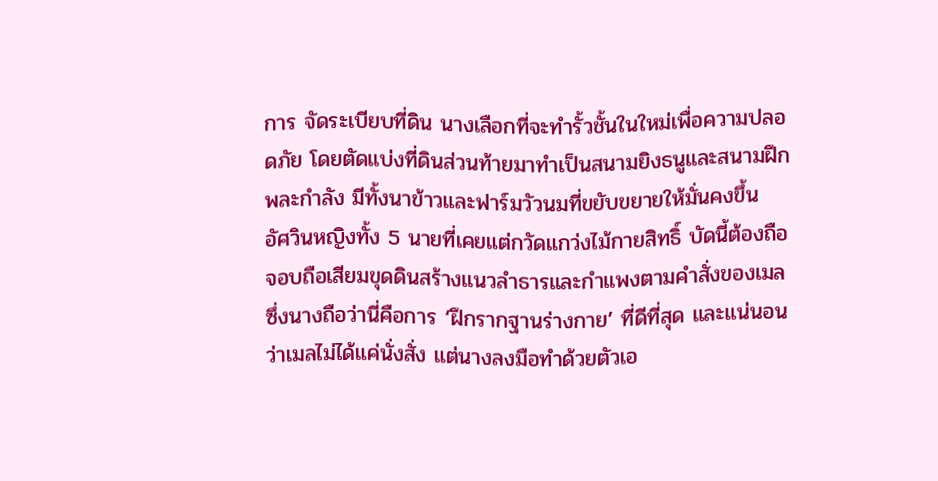การ จัดระเบียบที่ดิน นางเลือกที่จะทำรั้วชั้นในใหม่เพื่อความปลอดภัย โดยตัดแบ่งที่ดินส่วนท้ายมาทำเป็นสนามยิงธนูและสนามฝึกพละกำลัง มีทั้งนาข้าวและฟาร์มวัวนมที่ขยับขยายให้มั่นคงขึ้น
อัศวินหญิงทั้ง 5 นายที่เคยแต่กวัดแกว่งไม้กายสิทธิ์ บัดนี้ต้องถือจอบถือเสียมขุดดินสร้างแนวลำธารและกำแพงตามคำสั่งของเมล ซึ่งนางถือว่านี่คือการ ‘ฝึกรากฐานร่างกาย’ ที่ดีที่สุด และแน่นอนว่าเมลไม่ได้แค่นั่งสั่ง แต่นางลงมือทำด้วยตัวเอ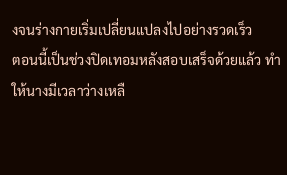งจนร่างกายเริ่มเปลี่ยนแปลงไปอย่างรวดเร็ว
ตอนนี้เป็นช่วงปิดเทอมหลังสอบเสร็จด้วยแล้ว ทำให้นางมีเวลาว่างเหลื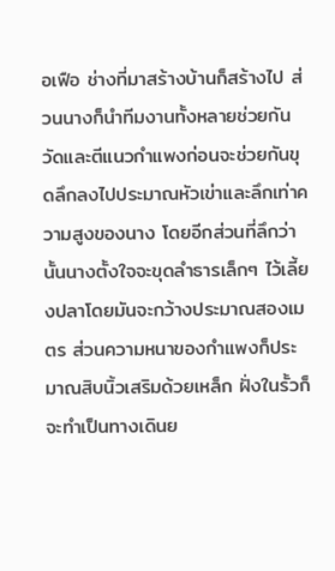อเฟือ ช่างที่มาสร้างบ้านก็สร้างไป ส่วนนางก็นำทีมงานทั้งหลายช่วยกันวัดและตีแนวกำแพงก่อนจะช่วยกันขุดลึกลงไปประมาณหัวเข่าและลึกเท่าความสูงของนาง โดยอีกส่วนที่ลึกว่านั้นนางตั้งใจจะขุดลำธารเล็กๆ ไว้เลี้ยงปลาโดยมันจะกว้างประมาณสองเมตร ส่วนความหนาของกำแพงก็ประมาณสิบนิ้วเสริมด้วยเหล็ก ฝั่งในรั้วก็จะทำเป็นทางเดินย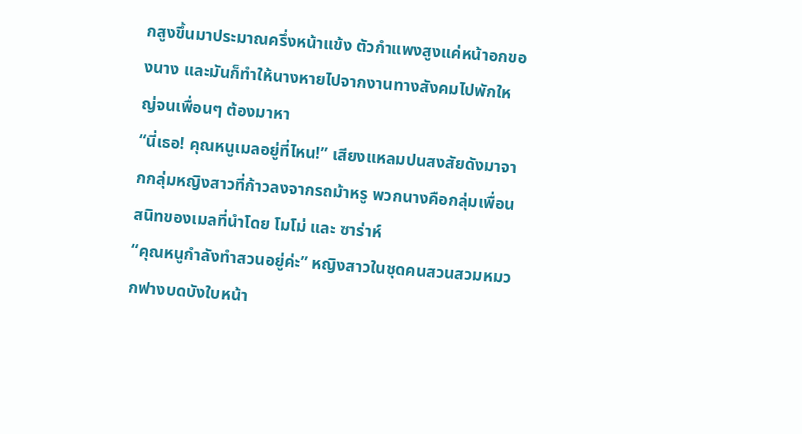กสูงขึ้นมาประมาณครึ่งหน้าแข้ง ตัวกำแพงสูงแค่หน้าอกของนาง และมันก็ทำให้นางหายไปจากงานทางสังคมไปพักใหญ่จนเพื่อนๆ ต้องมาหา
“นี่เธอ! คุณหนูเมลอยู่ที่ไหน!” เสียงแหลมปนสงสัยดังมาจากกลุ่มหญิงสาวที่ก้าวลงจากรถม้าหรู พวกนางคือกลุ่มเพื่อนสนิทของเมลที่นำโดย โมโม่ และ ซาร่าห์
“คุณหนูกำลังทำสวนอยู่ค่ะ” หญิงสาวในชุดคนสวนสวมหมวกฟางบดบังใบหน้า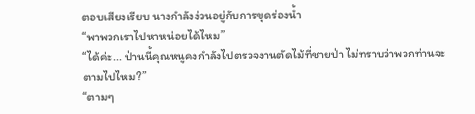ตอบเสียงเรียบ นางกำลังง่วนอยู่กับการขุดร่องน้ำ
“พาพวกเราไปหาหน่อยได้ไหม”
“ได้ค่ะ... ป่านนี้คุณหนูคงกำลังไปตรวจงานตัดไม้ที่ชายป่า ไม่ทราบว่าพวกท่านจะตามไปไหม?”
“ตามๆ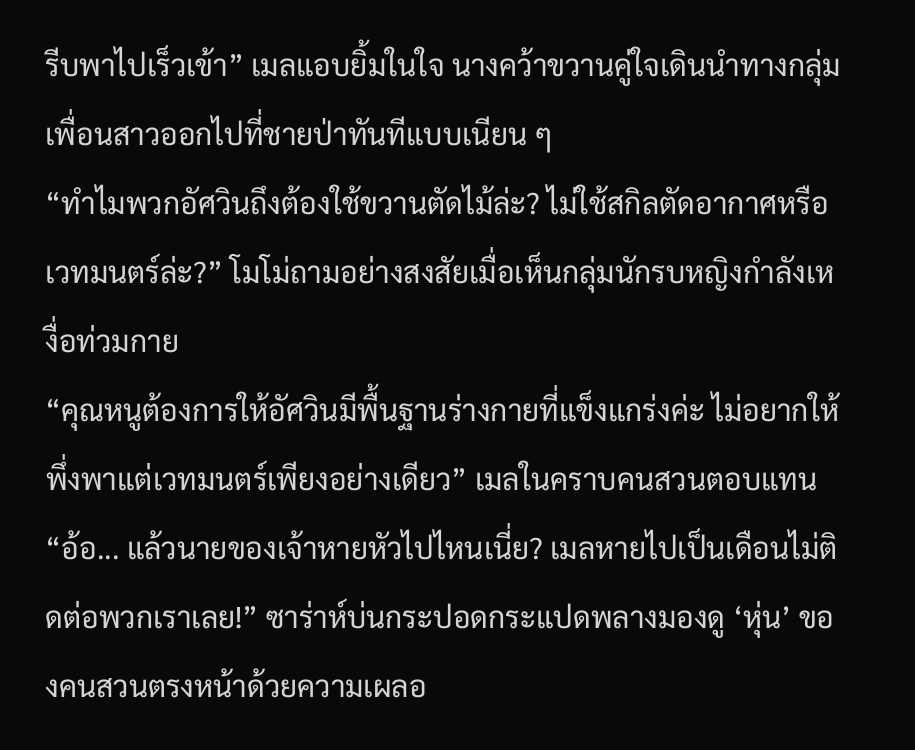รีบพาไปเร็วเข้า” เมลแอบยิ้มในใจ นางคว้าขวานคู่ใจเดินนำทางกลุ่มเพื่อนสาวออกไปที่ชายป่าทันทีแบบเนียน ๆ
“ทำไมพวกอัศวินถึงต้องใช้ขวานตัดไม้ล่ะ? ไม่ใช้สกิลตัดอากาศหรือเวทมนตร์ล่ะ?” โมโม่ถามอย่างสงสัยเมื่อเห็นกลุ่มนักรบหญิงกำลังเหงื่อท่วมกาย
“คุณหนูต้องการให้อัศวินมีพื้นฐานร่างกายที่แข็งแกร่งค่ะ ไม่อยากให้พึ่งพาแต่เวทมนตร์เพียงอย่างเดียว” เมลในคราบคนสวนตอบแทน
“อ้อ... แล้วนายของเจ้าหายหัวไปไหนเนี่ย? เมลหายไปเป็นเดือนไม่ติดต่อพวกเราเลย!” ซาร่าห์บ่นกระปอดกระแปดพลางมองดู ‘หุ่น’ ของคนสวนตรงหน้าด้วยความเผลอ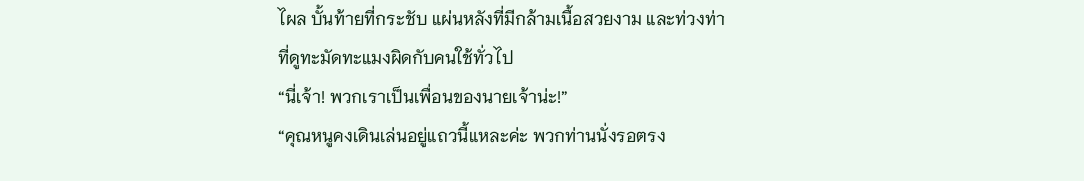ไผล บั้นท้ายที่กระชับ แผ่นหลังที่มีกล้ามเนื้อสวยงาม และท่วงท่าที่ดูทะมัดทะแมงผิดกับคนใช้ทั่วไป
“นี่เจ้า! พวกเราเป็นเพื่อนของนายเจ้าน่ะ!”
“คุณหนูคงเดินเล่นอยู่แถวนี้แหละค่ะ พวกท่านนั่งรอตรง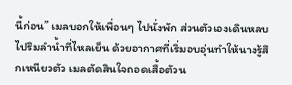นี้ก่อน” เมลบอกให้เพื่อนๆ ไปนั่งพัก ส่วนตัวเองเดินหลบไปริมลำน้ำที่ไหลเย็น ด้วยอากาศที่เริ่มอบอุ่นทำให้นางรู้สึกเหนียวตัว เมลตัดสินใจถอดเสื้อตัวน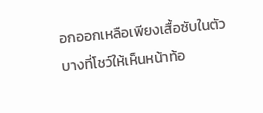อกออกเหลือเพียงเสื้อซับในตัวบางที่โชว์ให้เห็นหน้าท้อ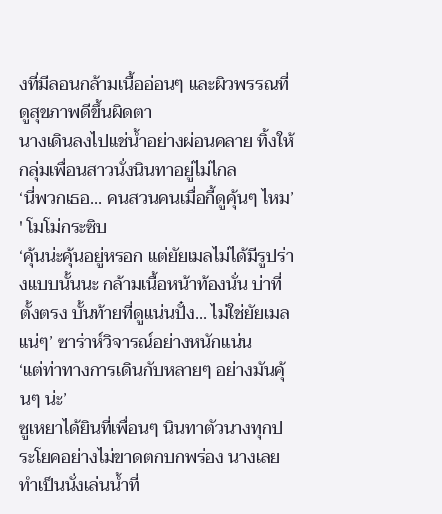งที่มีลอนกล้ามเนื้ออ่อนๆ และผิวพรรณที่ดูสุขภาพดีขึ้นผิดตา
นางเดินลงไปแช่น้ำอย่างผ่อนคลาย ทิ้งให้กลุ่มเพื่อนสาวนั่งนินทาอยู่ไม่ไกล
‘นี่พวกเธอ... คนสวนคนเมื่อกี้ดูคุ้นๆ ไหม’ ' โมโม่กระซิบ
‘คุ้นน่ะคุ้นอยู่หรอก แต่ยัยเมลไม่ได้มีรูปร่างแบบนั้นนะ กล้ามเนื้อหน้าท้องนั่น บ่าที่ตั้งตรง บั้นท้ายที่ดูแน่นปั๋ง... ไม่ใช่ยัยเมลแน่ๆ’ ซาร่าห์วิจารณ์อย่างหนักแน่น
‘แต่ท่าทางการเดินกับหลายๆ อย่างมันคุ้นๆ น่ะ’
ซูเหยาได้ยินที่เพื่อนๆ นินทาตัวนางทุกประโยคอย่างไม่ขาดตกบกพร่อง นางเลยทำเป็นนั่งเล่นน้ำที่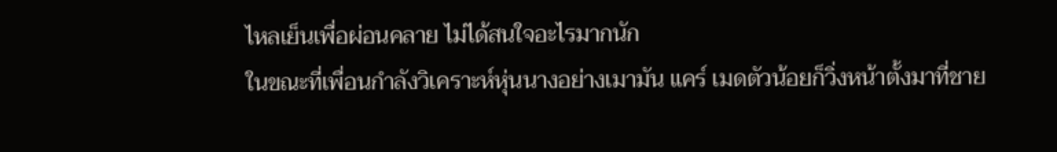ไหลเย็นเพื่อผ่อนคลาย ไม่ได้สนใจอะไรมากนัก
ในขณะที่เพื่อนกำลังวิเคราะห์หุ่นนางอย่างเมามัน แคร์ เมดตัวน้อยก็วิ่งหน้าตั้งมาที่ชาย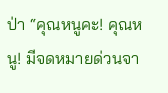ป่า “คุณหนูคะ! คุณหนู! มีจดหมายด่วนจา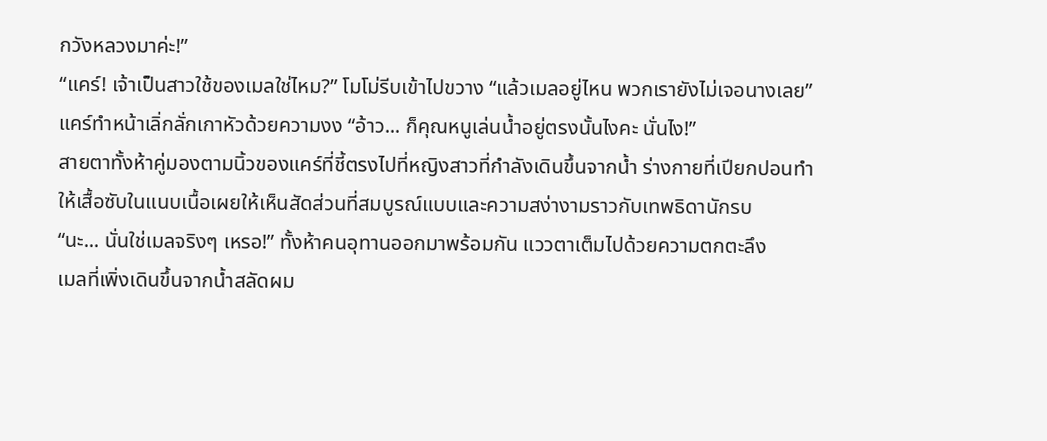กวังหลวงมาค่ะ!”
“แคร์! เจ้าเป็นสาวใช้ของเมลใช่ไหม?” โมโม่รีบเข้าไปขวาง “แล้วเมลอยู่ไหน พวกเรายังไม่เจอนางเลย”
แคร์ทำหน้าเลิ่กลั่กเกาหัวด้วยความงง “อ้าว... ก็คุณหนูเล่นน้ำอยู่ตรงนั้นไงคะ นั่นไง!”
สายตาทั้งห้าคู่มองตามนิ้วของแคร์ที่ชี้ตรงไปที่หญิงสาวที่กำลังเดินขึ้นจากน้ำ ร่างกายที่เปียกปอนทำให้เสื้อซับในแนบเนื้อเผยให้เห็นสัดส่วนที่สมบูรณ์แบบและความสง่างามราวกับเทพธิดานักรบ
“นะ... นั่นใช่เมลจริงๆ เหรอ!” ทั้งห้าคนอุทานออกมาพร้อมกัน แววตาเต็มไปด้วยความตกตะลึง
เมลที่เพิ่งเดินขึ้นจากน้ำสลัดผม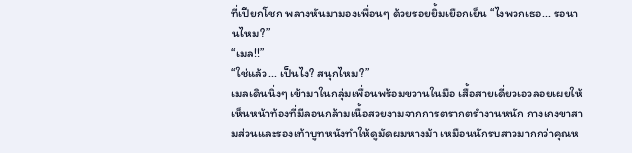ที่เปียกโชก พลางหันมามองเพื่อนๆ ด้วยรอยยิ้มเยือกเย็น “ไงพวกเธอ... รอนานไหม?”
“เมล!!”
“ใช่แล้ว... เป็นไง? สนุกไหม?”
เมลเดินนิ่งๆ เข้ามาในกลุ่มเพื่อนพร้อมขวานในมือ เสื้อสายเดี่ยวเอวลอยเผยให้เห็นหน้าท้องที่มีลอนกล้ามเนื้อสวยงามจากการตรากตรำงานหนัก กางเกงขาสามส่วนและรองเท้าบูทหนังทำให้ดูมัดผมหางม้า เหมือนนักรบสาวมากกว่าคุณห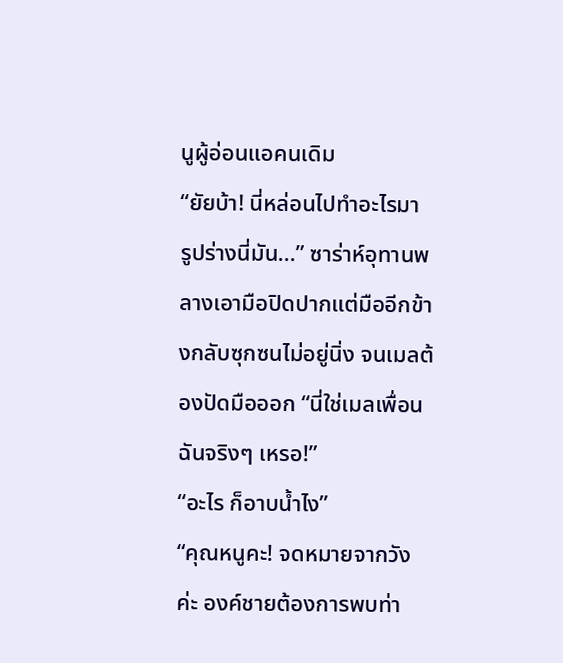นูผู้อ่อนแอคนเดิม
“ยัยบ้า! นี่หล่อนไปทำอะไรมา รูปร่างนี่มัน...” ซาร่าห์อุทานพลางเอามือปิดปากแต่มืออีกข้างกลับซุกซนไม่อยู่นิ่ง จนเมลต้องปัดมือออก “นี่ใช่เมลเพื่อนฉันจริงๆ เหรอ!”
“อะไร ก็อาบน้ำไง”
“คุณหนูคะ! จดหมายจากวังค่ะ องค์ชายต้องการพบท่า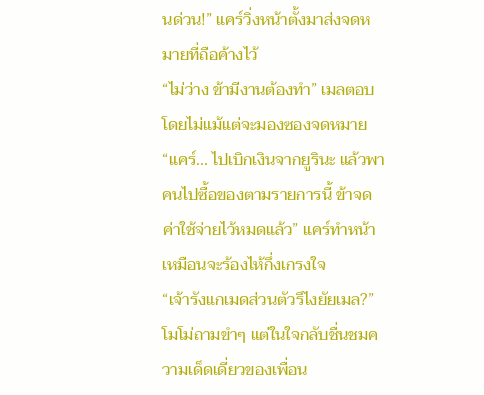นด่วน!” แคร์วิ่งหน้าตั้งมาส่งจดหมายที่ถือค้างไว้
“ไม่ว่าง ข้ามีงานต้องทำ” เมลตอบโดยไม่แม้แต่จะมองซองจดหมาย “แคร์... ไปเบิกเงินจากยูรินะ แล้วพาคนไปซื้อของตามรายการนี้ ข้าจดค่าใช้จ่ายไว้หมดแล้ว” แคร์ทำหน้าเหมือนจะร้องไห้กึ่งเกรงใจ
“เจ้ารังแกเมดส่วนตัวรึไงยัยเมล?” โมโม่ถามขำๆ แต่ในใจกลับชื่นชมความเด็ดเดี่ยวของเพื่อน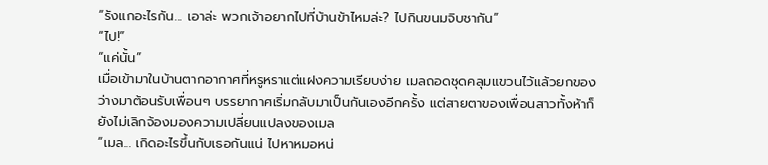“รังแกอะไรกัน... เอาล่ะ พวกเจ้าอยากไปที่บ้านข้าไหมล่ะ? ไปกินขนมจิบชากัน”
“ไป!”
“แค่นั้น”
เมื่อเข้ามาในบ้านตากอากาศที่หรูหราแต่แฝงความเรียบง่าย เมลถอดชุดคลุมแขวนไว้แล้วยกของว่างมาต้อนรับเพื่อนๆ บรรยากาศเริ่มกลับมาเป็นกันเองอีกครั้ง แต่สายตาของเพื่อนสาวทั้งห้าก็ยังไม่เลิกจ้องมองความเปลี่ยนแปลงของเมล
“เมล... เกิดอะไรขึ้นกับเธอกันแน่ ไปหาหมอหน่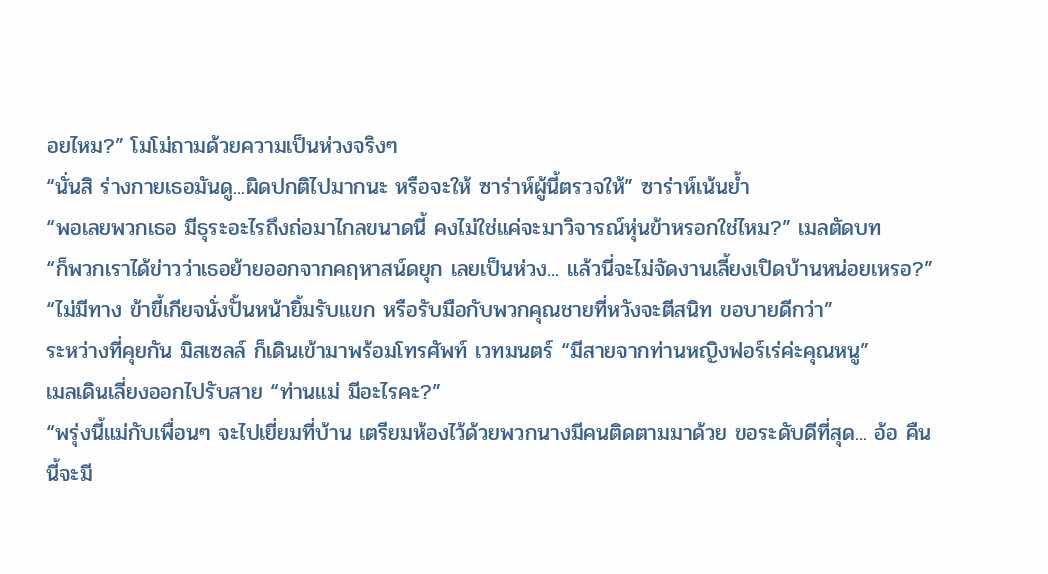อยไหม?” โมโม่ถามด้วยความเป็นห่วงจริงๆ
“นั่นสิ ร่างกายเธอมันดู...ผิดปกติไปมากนะ หรือจะให้ ซาร่าห์ผู้นี้ตรวจให้” ซาร่าห์เน้นย้ำ
“พอเลยพวกเธอ มีธุระอะไรถึงถ่อมาไกลขนาดนี้ คงไม่ใช่แค่จะมาวิจารณ์หุ่นข้าหรอกใช่ไหม?” เมลตัดบท
“ก็พวกเราได้ข่าวว่าเธอย้ายออกจากคฤหาสน์ดยุก เลยเป็นห่วง... แล้วนี่จะไม่จัดงานเลี้ยงเปิดบ้านหน่อยเหรอ?”
“ไม่มีทาง ข้าขี้เกียจนั่งปั้นหน้ายิ้มรับแขก หรือรับมือกับพวกคุณชายที่หวังจะตีสนิท ขอบายดีกว่า”
ระหว่างที่คุยกัน มิสเซลล์ ก็เดินเข้ามาพร้อมโทรศัพท์ เวทมนตร์ “มีสายจากท่านหญิงฟอร์เร่ค่ะคุณหนู”
เมลเดินเลี่ยงออกไปรับสาย “ท่านแม่ มีอะไรคะ?”
“พรุ่งนี้แม่กับเพื่อนๆ จะไปเยี่ยมที่บ้าน เตรียมห้องไว้ด้วยพวกนางมีคนติดตามมาด้วย ขอระดับดีที่สุด... อ้อ คืนนี้จะมี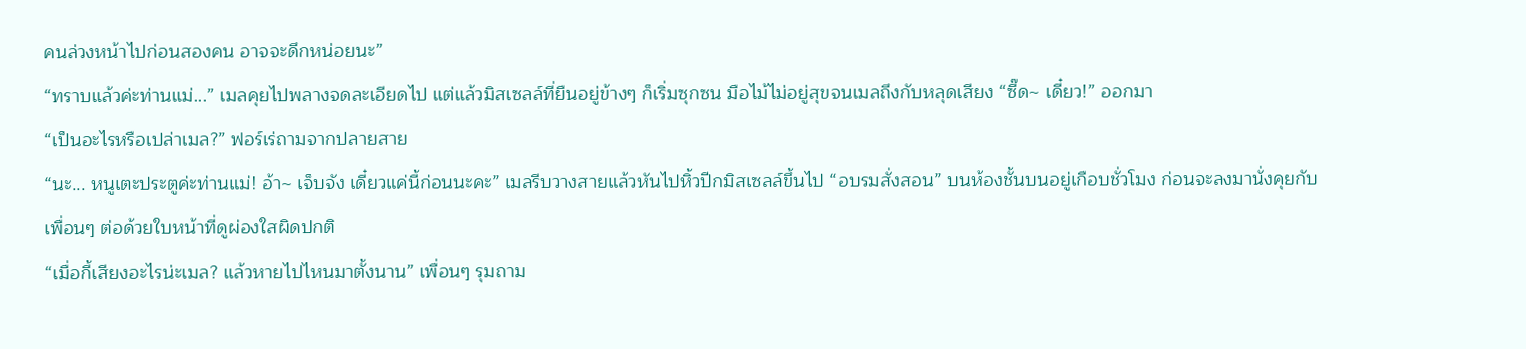คนล่วงหน้าไปก่อนสองคน อาจจะดึกหน่อยนะ”
“ทราบแล้วค่ะท่านแม่...” เมลคุยไปพลางจดละเอียดไป แต่แล้วมิสเซลล์ที่ยืนอยู่ข้างๆ ก็เริ่มซุกซน มือไม้ไม่อยู่สุขจนเมลถึงกับหลุดเสียง “ซี๊ด~ เดี๋ยว!” ออกมา
“เป็นอะไรหรือเปล่าเมล?” ฟอร์เร่ถามจากปลายสาย
“นะ... หนูเตะประตูค่ะท่านแม่! อ้า~ เจ็บจัง เดี๋ยวแค่นี้ก่อนนะคะ” เมลรีบวางสายแล้วหันไปหิ้วปีกมิสเซลล์ขึ้นไป “อบรมสั่งสอน” บนห้องชั้นบนอยู่เกือบชั่วโมง ก่อนจะลงมานั่งคุยกับเพื่อนๆ ต่อด้วยใบหน้าที่ดูผ่องใสผิดปกติ
“เมื่อกี้เสียงอะไรน่ะเมล? แล้วหายไปไหนมาตั้งนาน” เพื่อนๆ รุมถาม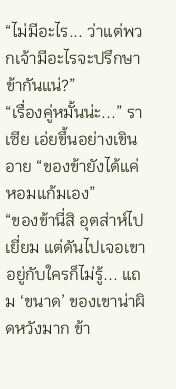“ไม่มีอะไร... ว่าแต่พวกเจ้ามีอะไรจะปรึกษาข้ากันแน่?”
“เรื่องคู่หมั้นน่ะ...” ราเซีย เอ่ยขึ้นอย่างเขินอาย “ของข้ายังได้แค่หอมแก้มเอง”
“ของข้านี่สิ อุตส่าห์ไปเยี่ยม แต่ดันไปเจอเขาอยู่กับใครก็ไม่รู้... แถม ‘ขนาด’ ของเขาน่าผิดหวังมาก ข้า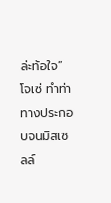ล่ะท้อใจ” โจเซ่ ทำท่าทางประกอบจนมิสเซลล์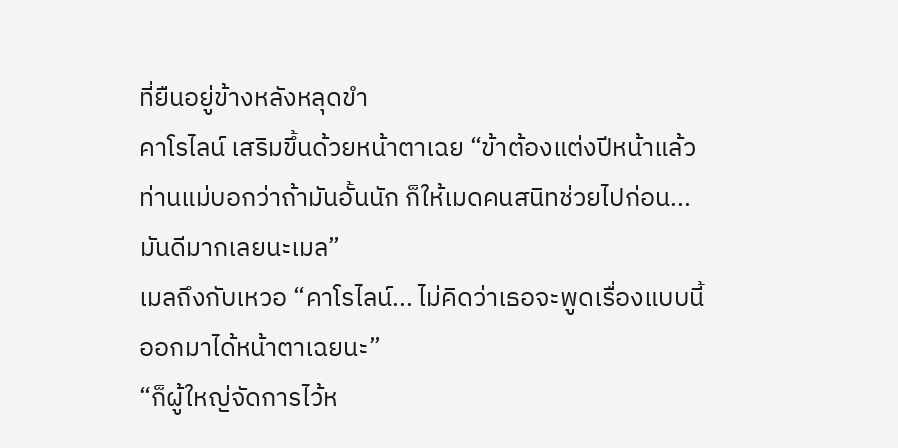ที่ยืนอยู่ข้างหลังหลุดขำ
คาโรไลน์ เสริมขึ้นด้วยหน้าตาเฉย “ข้าต้องแต่งปีหน้าแล้ว ท่านแม่บอกว่าถ้ามันอั้นนัก ก็ให้เมดคนสนิทช่วยไปก่อน... มันดีมากเลยนะเมล”
เมลถึงกับเหวอ “คาโรไลน์... ไม่คิดว่าเธอจะพูดเรื่องแบบนี้ออกมาได้หน้าตาเฉยนะ”
“ก็ผู้ใหญ่จัดการไว้ห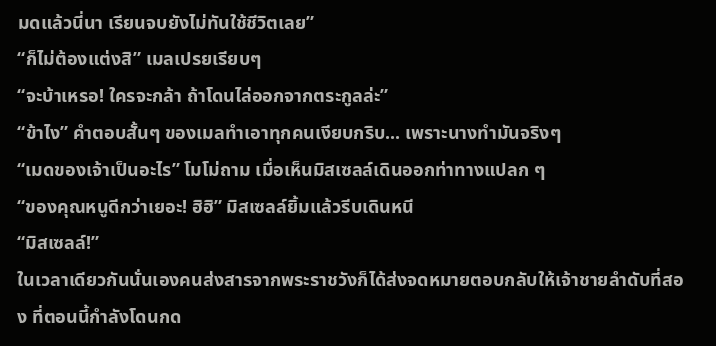มดแล้วนี่นา เรียนจบยังไม่ทันใช้ชีวิตเลย”
“ก็ไม่ต้องแต่งสิ” เมลเปรยเรียบๆ
“จะบ้าเหรอ! ใครจะกล้า ถ้าโดนไล่ออกจากตระกูลล่ะ”
“ข้าไง” คำตอบสั้นๆ ของเมลทำเอาทุกคนเงียบกริบ... เพราะนางทำมันจริงๆ
“เมดของเจ้าเป็นอะไร” โมโม่ถาม เมื่อเห็นมิสเซลล์เดินออกท่าทางแปลก ๆ
“ของคุณหนูดีกว่าเยอะ! ฮิฮิ” มิสเซลล์ยิ้มแล้วรีบเดินหนี
“มิสเซลล์!”
ในเวลาเดียวกันนั่นเองคนส่งสารจากพระราชวังก็ได้ส่งจดหมายตอบกลับให้เจ้าชายลำดับที่สอง ที่ตอนนี้กำลังโดนกด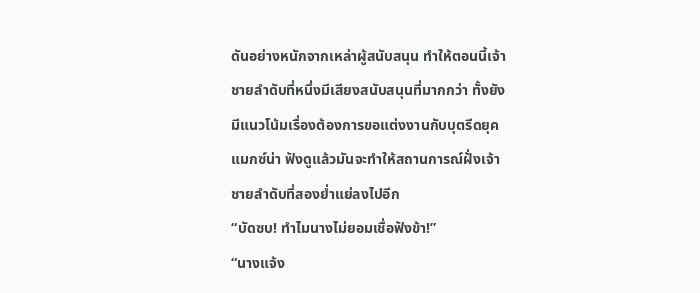ดันอย่างหนักจากเหล่าผู้สนับสนุน ทำให้ตอนนี้เจ้าชายลำดับที่หนึ่งมีเสียงสนับสนุนที่มากกว่า ทั้งยังมีแนวโน้มเรื่องต้องการขอแต่งงานกับบุตรีดยุคแมกซ์น่า ฟังดูแล้วมันจะทำให้สถานการณ์ฝั่งเจ้าชายลำดับที่สองย่ำแย่ลงไปอีก
“บัดซบ! ทำไมนางไม่ยอมเชื่อฟังข้า!”
“นางแจ้ง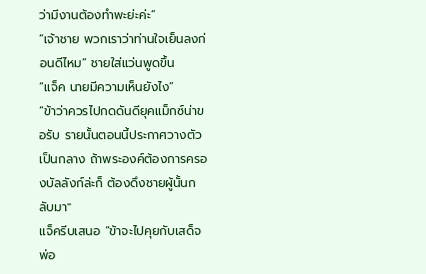ว่ามีงานต้องทำพะย่ะค่ะ”
“เจ้าชาย พวกเราว่าท่านใจเย็นลงก่อนดีไหม” ชายใส่แว่นพูดขึ้น
“แจ็ค นายมีความเห็นยังไง”
“ข้าว่าควรไปกดดันดียุคแม็กซ์น่าขอรับ รายนั้นตอนนี้ประกาศวางตัวเป็นกลาง ถ้าพระองค์ต้องการครองบัลลังก์ล่ะก็ ต้องดึงชายผู้นั้นกลับมา"
แจ็ครีบเสนอ “ข้าจะไปคุยกับเสด็จพ่อ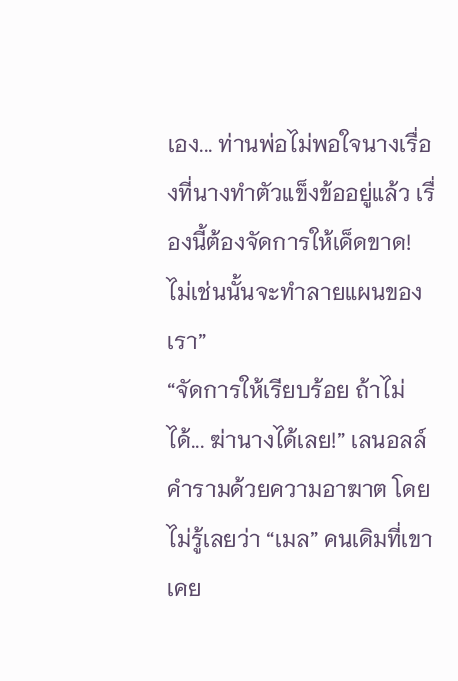เอง... ท่านพ่อไม่พอใจนางเรื่องที่นางทำตัวแข็งข้ออยู่แล้ว เรื่องนี้ต้องจัดการให้เด็ดขาด! ไม่เช่นนั้นจะทำลายแผนของเรา”
“จัดการให้เรียบร้อย ถ้าไม่ได้... ฆ่านางได้เลย!” เลนอลล์คำรามด้วยความอาฆาต โดยไม่รู้เลยว่า “เมล” คนเดิมที่เขาเคย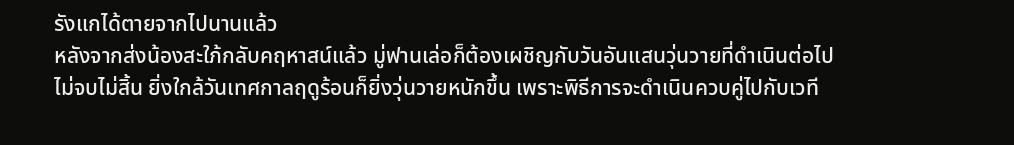รังแกได้ตายจากไปนานแล้ว
หลังจากส่งน้องสะใภ้กลับคฤหาสน์แล้ว มู่ฟานเล่อก็ต้องเผชิญกับวันอันแสนวุ่นวายที่ดำเนินต่อไปไม่จบไม่สิ้น ยิ่งใกล้วันเทศกาลฤดูร้อนก็ยิ่งวุ่นวายหนักขึ้น เพราะพิธีการจะดำเนินควบคู่ไปกับเวที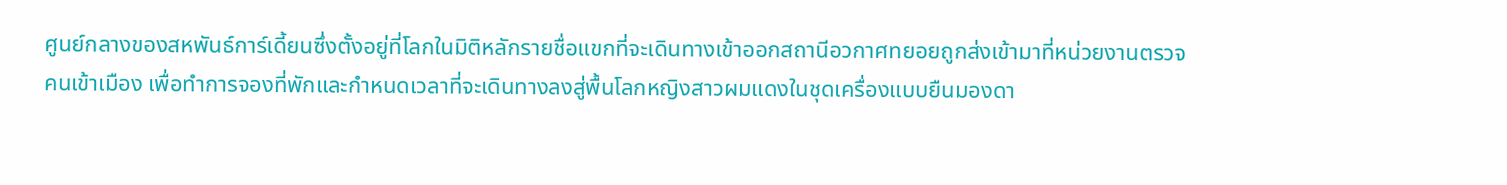ศูนย์กลางของสหพันธ์การ์เดี้ยนซึ่งตั้งอยู่ที่โลกในมิติหลักรายชื่อแขกที่จะเดินทางเข้าออกสถานีอวกาศทยอยถูกส่งเข้ามาที่หน่วยงานตรวจคนเข้าเมือง เพื่อทำการจองที่พักและกำหนดเวลาที่จะเดินทางลงสู่พื้นโลกหญิงสาวผมแดงในชุดเครื่องแบบยืนมองดา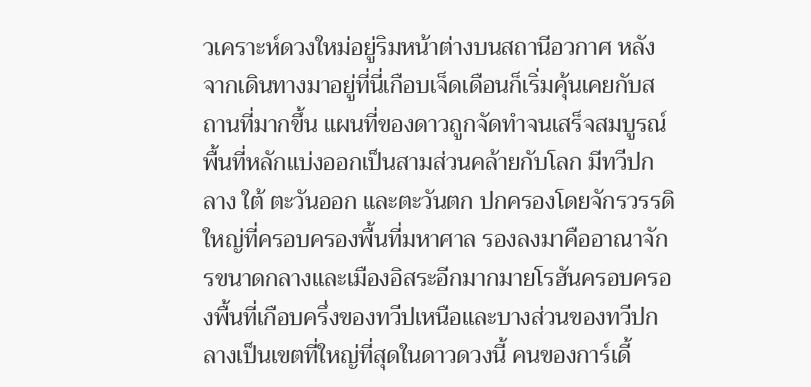วเคราะห์ดวงใหม่อยู่ริมหน้าต่างบนสถานีอวกาศ หลังจากเดินทางมาอยู่ที่นี่เกือบเจ็ดเดือนก็เริ่มคุ้นเคยกับสถานที่มากขึ้น แผนที่ของดาวถูกจัดทำจนเสร็จสมบูรณ์ พื้นที่หลักแบ่งออกเป็นสามส่วนคล้ายกับโลก มีทวีปกลาง ใต้ ตะวันออก และตะวันตก ปกครองโดยจักรวรรดิใหญ่ที่ครอบครองพื้นที่มหาศาล รองลงมาคืออาณาจักรขนาดกลางและเมืองอิสระอีกมากมายโรฮันครอบครองพื้นที่เกือบครึ่งของทวีปเหนือและบางส่วนของทวีปกลางเป็นเขตที่ใหญ่ที่สุดในดาวดวงนี้ คนของการ์เดี้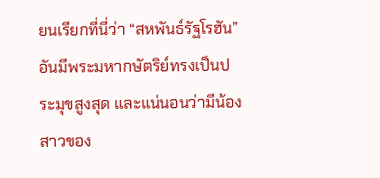ยนเรียกที่นี่ว่า “สหพันธ์รัฐโรฮัน” อันมีพระมหากษัตริย์ทรงเป็นประมุขสูงสุด และแน่นอนว่ามีน้องสาวของ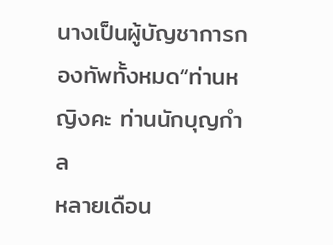นางเป็นผู้บัญชาการกองทัพทั้งหมด“ท่านหญิงคะ ท่านนักบุญกำล
หลายเดือน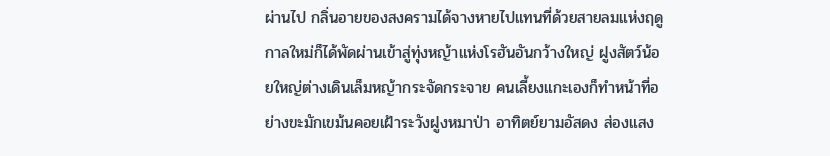ผ่านไป กลิ่นอายของสงครามได้จางหายไปแทนที่ด้วยสายลมแห่งฤดูกาลใหม่ก็ได้พัดผ่านเข้าสู่ทุ่งหญ้าแห่งโรฮันอันกว้างใหญ่ ฝูงสัตว์น้อยใหญ่ต่างเดินเล็มหญ้ากระจัดกระจาย คนเลี้ยงแกะเองก็ทำหน้าที่อย่างขะมักเขม้นคอยเฝ้าระวังฝูงหมาป่า อาทิตย์ยามอัสดง ส่องแสง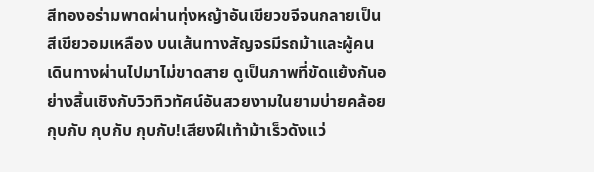สีทองอร่ามพาดผ่านทุ่งหญ้าอันเขียวขจีจนกลายเป็นสีเขียวอมเหลือง บนเส้นทางสัญจรมีรถม้าและผู้คนเดินทางผ่านไปมาไม่ขาดสาย ดูเป็นภาพที่ขัดแย้งกันอย่างสิ้นเชิงกับวิวทิวทัศน์อันสวยงามในยามบ่ายคล้อยกุบกับ กุบกับ กุบกับ!เสียงฝีเท้าม้าเร็วดังแว่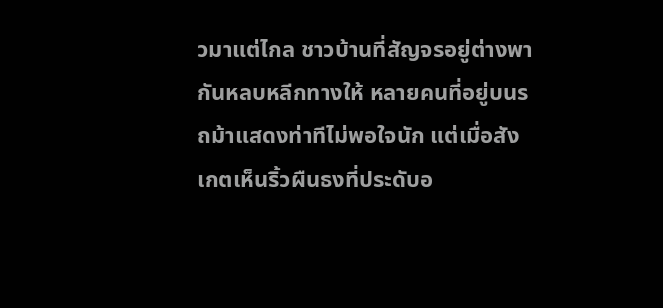วมาแต่ไกล ชาวบ้านที่สัญจรอยู่ต่างพากันหลบหลีกทางให้ หลายคนที่อยู่บนรถม้าแสดงท่าทีไม่พอใจนัก แต่เมื่อสังเกตเห็นริ้วผืนธงที่ประดับอ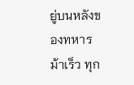ยู่บนหลังของทหารม้าเร็ว ทุก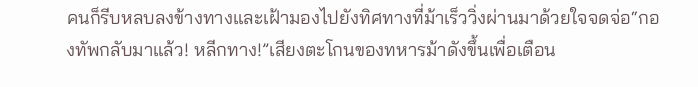คนก็รีบหลบลงข้างทางและเฝ้ามองไปยังทิศทางที่ม้าเร็ววิ่งผ่านมาด้วยใจจดจ่อ“กองทัพกลับมาแล้ว! หลีกทาง!”เสียงตะโกนของทหารม้าดังขึ้นเพื่อเตือน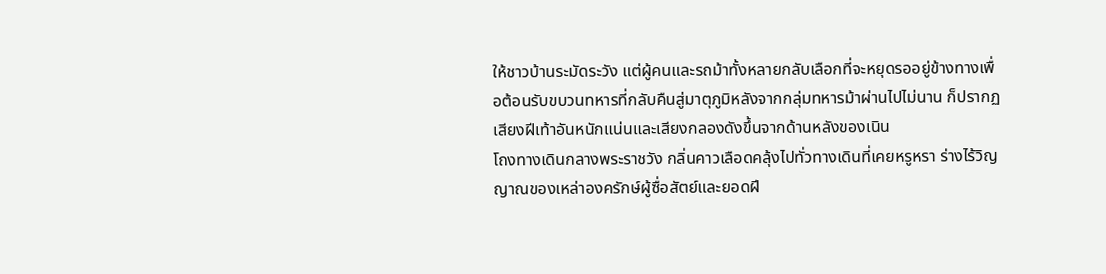ให้ชาวบ้านระมัดระวัง แต่ผู้คนและรถม้าทั้งหลายกลับเลือกที่จะหยุดรออยู่ข้างทางเพื่อต้อนรับขบวนทหารที่กลับคืนสู่มาตุภูมิหลังจากกลุ่มทหารม้าผ่านไปไม่นาน ก็ปรากฏเสียงฝีเท้าอันหนักแน่นและเสียงกลองดังขึ้นจากด้านหลังของเนิน
โถงทางเดินกลางพระราชวัง กลิ่นคาวเลือดคลุ้งไปทั่วทางเดินที่เคยหรูหรา ร่างไร้วิญญาณของเหล่าองครักษ์ผู้ซื่อสัตย์และยอดฝี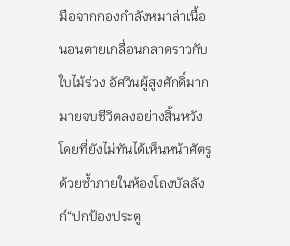มือจากกองกำลังหมาล่าเนื้อ นอนตายเกลื่อนกลาดราวกับใบไม้ร่วง อัศวินผู้สูงศักดิ์มากมายจบชีวิตลงอย่างสิ้นหวังโดยที่ยังไม่ทันได้เห็นหน้าศัตรูด้วยซ้ำภายในห้องโถงบัลลังก์“ปกป้องประตู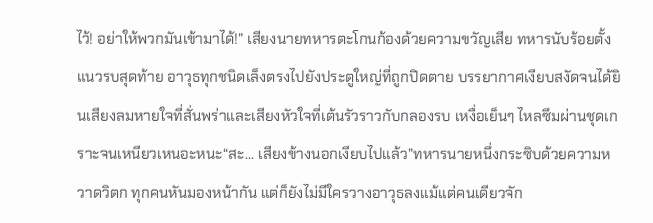ไว้! อย่าให้พวกมันเข้ามาได้!” เสียงนายทหารตะโกนก้องด้วยความขวัญเสีย ทหารนับร้อยตั้งแนวรบสุดท้าย อาวุธทุกชนิดเล็งตรงไปยังประตูใหญ่ที่ถูกปิดตาย บรรยากาศเงียบสงัดจนได้ยินเสียงลมหายใจที่สั่นพร่าและเสียงหัวใจที่เต้นรัวราวกับกลองรบ เหงื่อเย็นๆ ไหลซึมผ่านชุดเกราะจนเหนียวเหนอะหนะ“สะ... เสียงข้างนอกเงียบไปแล้ว”ทหารนายหนึ่งกระซิบด้วยความหวาดวิตก ทุกคนหันมองหน้ากัน แต่ก็ยังไม่มีใครวางอาวุธลงแม้แต่คนเดียวจัก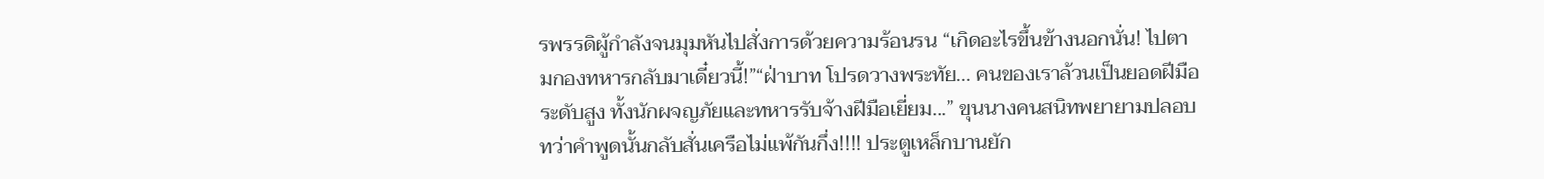รพรรดิผู้กำลังจนมุมหันไปสั่งการด้วยความร้อนรน “เกิดอะไรขึ้นข้างนอกนั่น! ไปตามกองทหารกลับมาเดี๋ยวนี้!”“ฝ่าบาท โปรดวางพระทัย... คนของเราล้วนเป็นยอดฝีมือระดับสูง ทั้งนักผจญภัยและทหารรับจ้างฝีมือเยี่ยม...” ขุนนางคนสนิทพยายามปลอบ ทว่าคำพูดนั้นกลับสั่นเครือไม่แพ้กันกึ่ง!!!! ประตูเหล็กบานยัก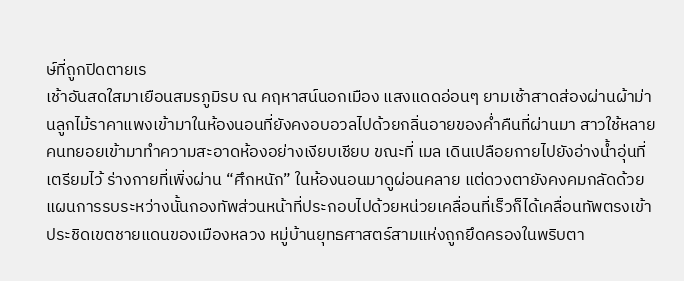ษ์ที่ถูกปิดตายเร
เช้าอันสดใสมาเยือนสมรภูมิรบ ณ คฤหาสน์นอกเมือง แสงแดดอ่อนๆ ยามเช้าสาดส่องผ่านผ้าม่านลูกไม้ราคาแพงเข้ามาในห้องนอนที่ยังคงอบอวลไปด้วยกลิ่นอายของค่ำคืนที่ผ่านมา สาวใช้หลายคนทยอยเข้ามาทำความสะอาดห้องอย่างเงียบเชียบ ขณะที่ เมล เดินเปลือยกายไปยังอ่างน้ำอุ่นที่เตรียมไว้ ร่างกายที่เพิ่งผ่าน “ศึกหนัก” ในห้องนอนมาดูผ่อนคลาย แต่ดวงตายังคงคมกลัดด้วยแผนการรบระหว่างนั้นกองทัพส่วนหน้าที่ประกอบไปด้วยหน่วยเคลื่อนที่เร็วก็ได้เคลื่อนทัพตรงเข้าประชิดเขตชายแดนของเมืองหลวง หมู่บ้านยุทธศาสตร์สามแห่งถูกยึดครองในพริบตา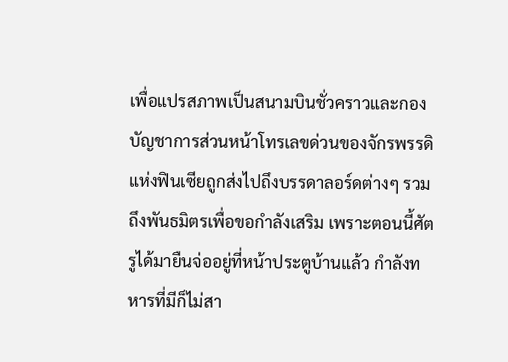เพื่อแปรสภาพเป็นสนามบินชั่วคราวและกองบัญชาการส่วนหน้าโทรเลขด่วนของจักรพรรดิแห่งฟินเซียถูกส่งไปถึงบรรดาลอร์ดต่างๆ รวมถึงพันธมิตรเพื่อขอกำลังเสริม เพราะตอนนี้ศัตรูได้มายืนจ่ออยู่ที่หน้าประตูบ้านแล้ว กำลังทหารที่มีก็ไม่สา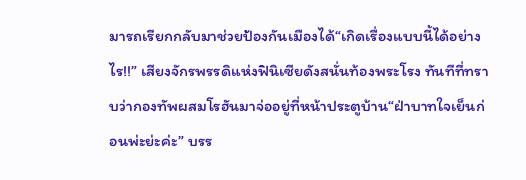มารถเรียกกลับมาช่วยป้องกันเมืองได้“เกิดเรื่องแบบนี้ได้อย่างไร!!” เสียงจักรพรรดิแห่งฟินิเซียดังสนั่นท้องพระโรง ทันทีที่ทราบว่ากองทัพผสมโรฮันมาจ่ออยู่ที่หน้าประตูบ้าน“ฝ่าบาทใจเย็นก่อนพ่ะย่ะค่ะ” บรร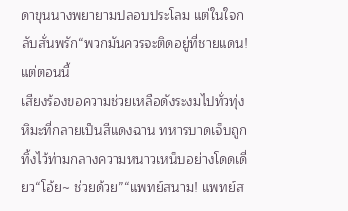ดาขุนนางพยายามปลอบประโลม แต่ในใจกลับสั่นพรัก“พวกมันควรจะติดอยู่ที่ชายแดน! แต่ตอนนี้
เสียงร้องขอความช่วยเหลือดังระงมไปทั่วทุ่งหิมะที่กลายเป็นสีแดงฉาน ทหารบาดเจ็บถูกทิ้งไว้ท่ามกลางความหนาวเหน็บอย่างโดดเดี่ยว“โอ้ย~ ช่วยด้วย”“แพทย์สนาม! แพทย์ส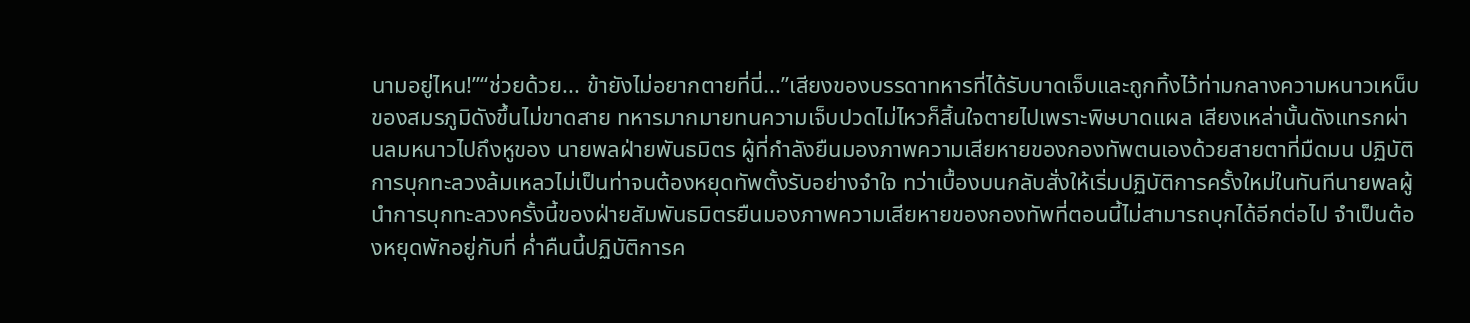นามอยู่ไหน!”“ช่วยด้วย... ข้ายังไม่อยากตายที่นี่...”เสียงของบรรดาทหารที่ได้รับบาดเจ็บและถูกทิ้งไว้ท่ามกลางความหนาวเหน็บของสมรภูมิดังขึ้นไม่ขาดสาย ทหารมากมายทนความเจ็บปวดไม่ไหวก็สิ้นใจตายไปเพราะพิษบาดแผล เสียงเหล่านั้นดังแทรกผ่านลมหนาวไปถึงหูของ นายพลฝ่ายพันธมิตร ผู้ที่กำลังยืนมองภาพความเสียหายของกองทัพตนเองด้วยสายตาที่มืดมน ปฏิบัติการบุกทะลวงล้มเหลวไม่เป็นท่าจนต้องหยุดทัพตั้งรับอย่างจำใจ ทว่าเบื้องบนกลับสั่งให้เริ่มปฏิบัติการครั้งใหม่ในทันทีนายพลผู้นำการบุกทะลวงครั้งนี้ของฝ่ายสัมพันธมิตรยืนมองภาพความเสียหายของกองทัพที่ตอนนี้ไม่สามารถบุกได้อีกต่อไป จำเป็นต้องหยุดพักอยู่กับที่ ค่ำคืนนี้ปฏิบัติการค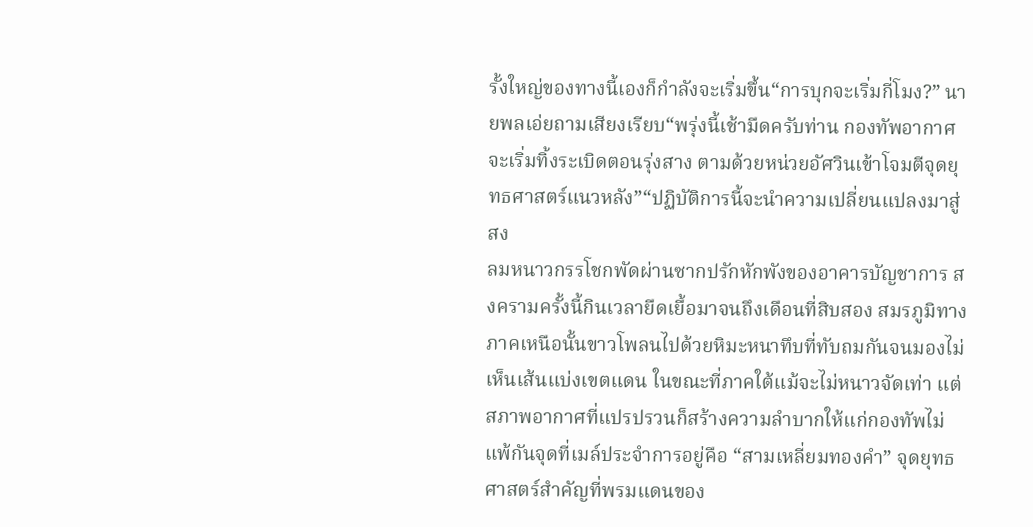รั้งใหญ่ของทางนี้เองก็กำลังจะเริ่มขึ้น“การบุกจะเริ่มกี่โมง?” นายพลเอ่ยถามเสียงเรียบ“พรุ่งนี้เช้ามืดครับท่าน กองทัพอากาศจะเริ่มทิ้งระเบิดตอนรุ่งสาง ตามด้วยหน่วยอัศวินเข้าโจมตีจุดยุทธศาสตร์แนวหลัง”“ปฏิบัติการนี้จะนำความเปลี่ยนแปลงมาสู่สง
ลมหนาวกรรโชกพัดผ่านซากปรักหักพังของอาคารบัญชาการ สงครามครั้งนี้กินเวลายืดเยื้อมาจนถึงเดือนที่สิบสอง สมรภูมิทางภาคเหนือนั้นขาวโพลนไปด้วยหิมะหนาทึบที่ทับถมกันจนมองไม่เห็นเส้นแบ่งเขตแดน ในขณะที่ภาคใต้แม้จะไม่หนาวจัดเท่า แต่สภาพอากาศที่แปรปรวนก็สร้างความลำบากให้แก่กองทัพไม่แพ้กันจุดที่เมล์ประจำการอยู่คือ “สามเหลี่ยมทองคำ” จุดยุทธศาสตร์สำคัญที่พรมแดนของ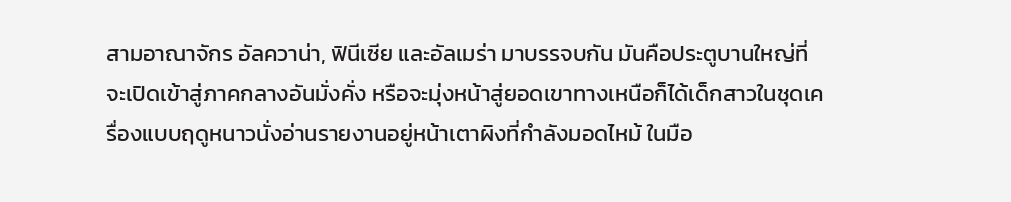สามอาณาจักร อัลควาน่า, ฟินีเซีย และอัลเมร่า มาบรรจบกัน มันคือประตูบานใหญ่ที่จะเปิดเข้าสู่ภาคกลางอันมั่งคั่ง หรือจะมุ่งหน้าสู่ยอดเขาทางเหนือก็ได้เด็กสาวในชุดเครื่องแบบฤดูหนาวนั่งอ่านรายงานอยู่หน้าเตาผิงที่กำลังมอดไหม้ ในมือ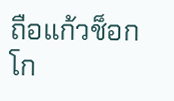ถือแก้วช็อกโก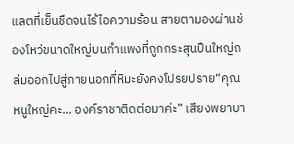แลตที่เย็นชืดจนไร้ไอความร้อน สายตามองผ่านช่องโหว่ขนาดใหญ่บนกำแพงที่ถูกกระสุนปืนใหญ่ถล่มออกไปสู่ภายนอกที่หิมะยังคงโปรยปราย“คุณหนูใหญ่คะ... องค์ราชาติดต่อมาค่ะ” เสียงพยาบา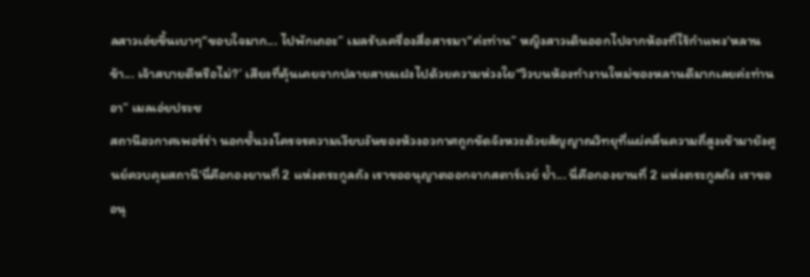ลสาวเอ่ยขึ้นเบาๆ“ขอบใจมาก... ไปพักเถอะ” เมลรับเครื่องสื่อสารมา“ค่ะท่าน” หญิงสาวเดินออกไปจากห้องที่ไร้กำแพง‘หลานข้า... เจ้าสบายดีหรือไม่?’ เสียงที่คุ้นเคยจากปลายสายแฝงไปด้วยความห่วงใย“วิวบนห้องทำงานใหม่ของหลานดีมากเลยค่ะท่านอา” เมลเอ่ยประช
สถานีอวกาศเพอร์ร่า นอกชั้นวงโครจรความเงียบงันของห้วงอวกาศถูกขัดจังหวะด้วยสัญญาณวิทยุที่แผ่คลื่นความถี่สูงเข้ามายังศูนย์ควบคุมสถานี‘นี่คือกองยานที่ 2 แห่งตระกูลถัง เราขออนุญาตออกจากสตาร์เวย์ ย้ำ... นี่คือกองยานที่ 2 แห่งตระกูลถัง เราขออนุ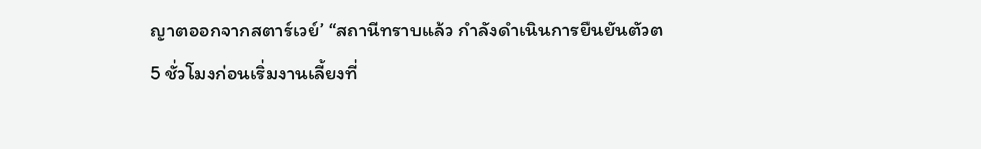ญาตออกจากสตาร์เวย์’ “สถานีทราบแล้ว กำลังดำเนินการยืนยันตัวต
5 ชั่วโมงก่อนเริ่มงานเลี้ยงที่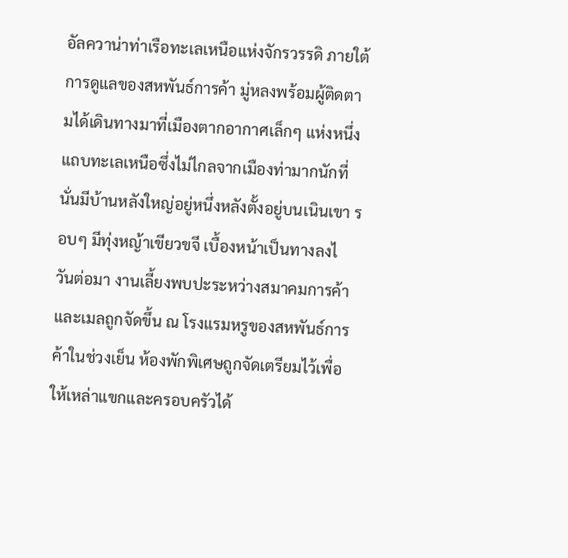อัลควาน่าท่าเรือทะเลเหนือแห่งจักรวรรดิ ภายใต้การดูแลของสหพันธ์การค้า มู่หลงพร้อมผู้ติดตามได้เดินทางมาที่เมืองตากอากาศเล็กๆ แห่งหนึ่งแถบทะเลเหนือซึ่งไม่ไกลจากเมืองท่ามากนักที่นั่นมีบ้านหลังใหญ่อยู่หนึ่งหลังตั้งอยู่บนเนินเขา รอบๆ มีทุ่งหญ้าเขียวขจี เบื้องหน้าเป็นทางลงไ
วันต่อมา งานเลี้ยงพบปะระหว่างสมาคมการค้าและเมลถูกจัดขึ้น ณ โรงแรมหรูของสหพันธ์การค้าในช่วงเย็น ห้องพักพิเศษถูกจัดเตรียมไว้เพื่อให้เหล่าแขกและครอบครัวได้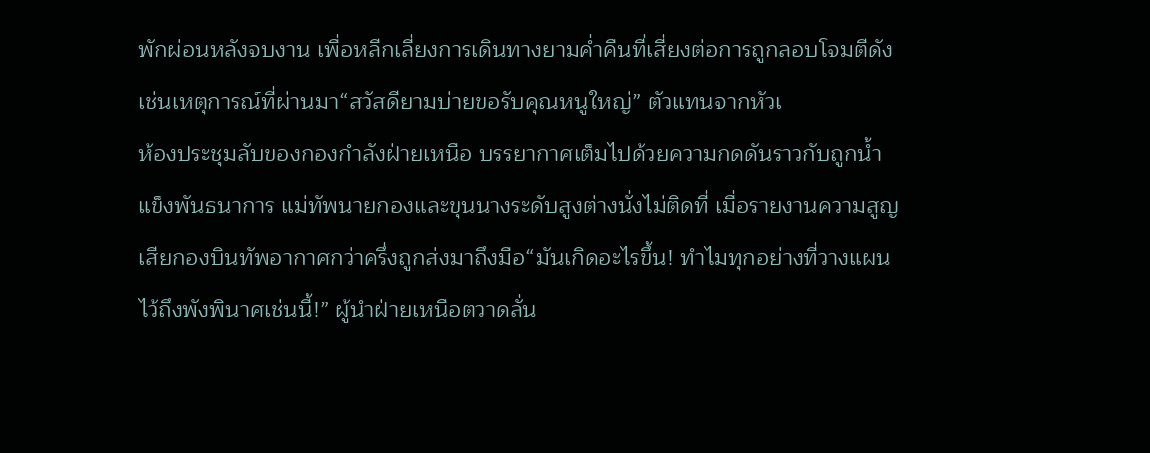พักผ่อนหลังจบงาน เพื่อหลีกเลี่ยงการเดินทางยามค่ำคืนที่เสี่ยงต่อการถูกลอบโจมตีดังเช่นเหตุการณ์ที่ผ่านมา“สวัสดียามบ่ายขอรับคุณหนูใหญ่” ตัวแทนจากหัวเ
ห้องประชุมลับของกองกำลังฝ่ายเหนือ บรรยากาศเต็มไปด้วยความกดดันราวกับถูกน้ำแข็งพันธนาการ แม่ทัพนายกองและขุนนางระดับสูงต่างนั่งไม่ติดที่ เมื่อรายงานความสูญเสียกองบินทัพอากาศกว่าครึ่งถูกส่งมาถึงมือ“มันเกิดอะไรขึ้น! ทำไมทุกอย่างที่วางแผนไว้ถึงพังพินาศเช่นนี้!” ผู้นำฝ่ายเหนือตวาดลั่น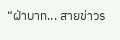“ฝ่าบาท... สายข่าวร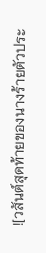![วสันต์สุดท้ายของนางร้ายตัวประ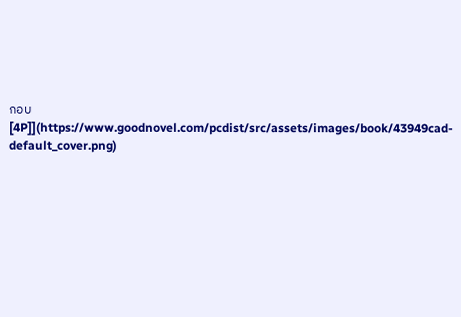กอบ [4P]](https://www.goodnovel.com/pcdist/src/assets/images/book/43949cad-default_cover.png)